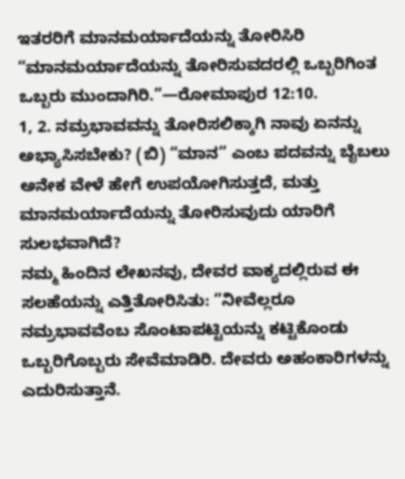ಇತರರಿಗೆ ಮಾನಮರ್ಯಾದೆಯನ್ನು ತೋರಿಸಿರಿ
“ಮಾನಮರ್ಯಾದೆಯನ್ನು ತೋರಿಸುವದರಲ್ಲಿ ಒಬ್ಬರಿಗಿಂತ ಒಬ್ಬರು ಮುಂದಾಗಿರಿ.”—ರೋಮಾಪುರ 12:10.
1, 2. ನಮ್ರಭಾವವನ್ನು ತೋರಿಸಲಿಕ್ಕಾಗಿ ನಾವು ಏನನ್ನು ಅಭ್ಯಾಸಿಸಬೇಕು? (ಬಿ) “ಮಾನ” ಎಂಬ ಪದವನ್ನು ಬೈಬಲು ಅನೇಕ ವೇಳೆ ಹೇಗೆ ಉಪಯೋಗಿಸುತ್ತದೆ, ಮತ್ತು ಮಾನಮರ್ಯಾದೆಯನ್ನು ತೋರಿಸುವುದು ಯಾರಿಗೆ ಸುಲಭವಾಗಿದೆ?
ನಮ್ಮ ಹಿಂದಿನ ಲೇಖನವು, ದೇವರ ವಾಕ್ಯದಲ್ಲಿರುವ ಈ ಸಲಹೆಯನ್ನು ಎತ್ತಿತೋರಿಸಿತು: “ನೀವೆಲ್ಲರೂ ನಮ್ರಭಾವವೆಂಬ ಸೊಂಟಾಪಟ್ಟಿಯನ್ನು ಕಟ್ಟಿಕೊಂಡು ಒಬ್ಬರಿಗೊಬ್ಬರು ಸೇವೆಮಾಡಿರಿ. ದೇವರು ಅಹಂಕಾರಿಗಳನ್ನು ಎದುರಿಸುತ್ತಾನೆ.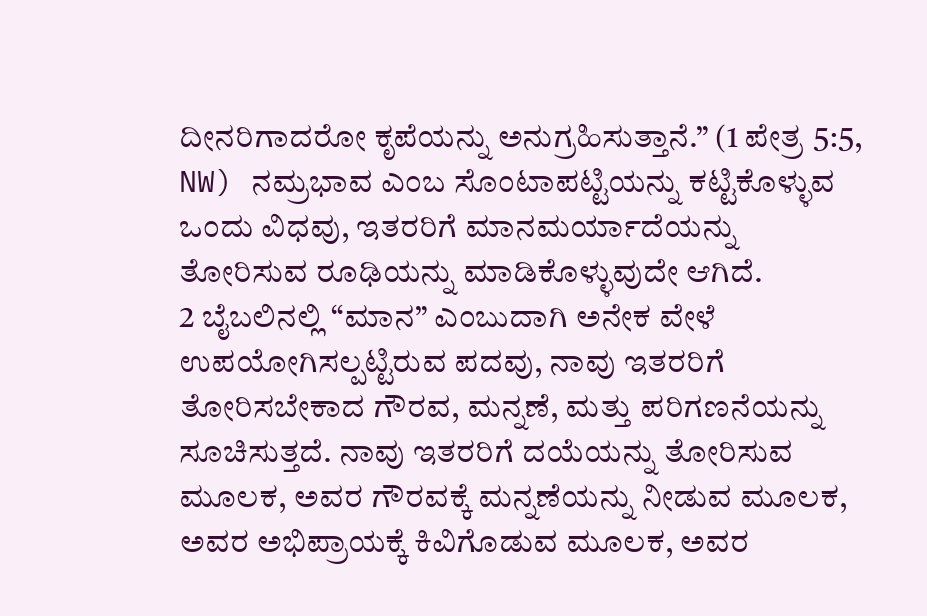ದೀನರಿಗಾದರೋ ಕೃಪೆಯನ್ನು ಅನುಗ್ರಹಿಸುತ್ತಾನೆ.” (1 ಪೇತ್ರ 5:5, NW) ನಮ್ರಭಾವ ಎಂಬ ಸೊಂಟಾಪಟ್ಟಿಯನ್ನು ಕಟ್ಟಿಕೊಳ್ಳುವ ಒಂದು ವಿಧವು, ಇತರರಿಗೆ ಮಾನಮರ್ಯಾದೆಯನ್ನು ತೋರಿಸುವ ರೂಢಿಯನ್ನು ಮಾಡಿಕೊಳ್ಳುವುದೇ ಆಗಿದೆ.
2 ಬೈಬಲಿನಲ್ಲಿ “ಮಾನ” ಎಂಬುದಾಗಿ ಅನೇಕ ವೇಳೆ ಉಪಯೋಗಿಸಲ್ಪಟ್ಟಿರುವ ಪದವು, ನಾವು ಇತರರಿಗೆ ತೋರಿಸಬೇಕಾದ ಗೌರವ, ಮನ್ನಣೆ, ಮತ್ತು ಪರಿಗಣನೆಯನ್ನು ಸೂಚಿಸುತ್ತದೆ. ನಾವು ಇತರರಿಗೆ ದಯೆಯನ್ನು ತೋರಿಸುವ ಮೂಲಕ, ಅವರ ಗೌರವಕ್ಕೆ ಮನ್ನಣೆಯನ್ನು ನೀಡುವ ಮೂಲಕ, ಅವರ ಅಭಿಪ್ರಾಯಕ್ಕೆ ಕಿವಿಗೊಡುವ ಮೂಲಕ, ಅವರ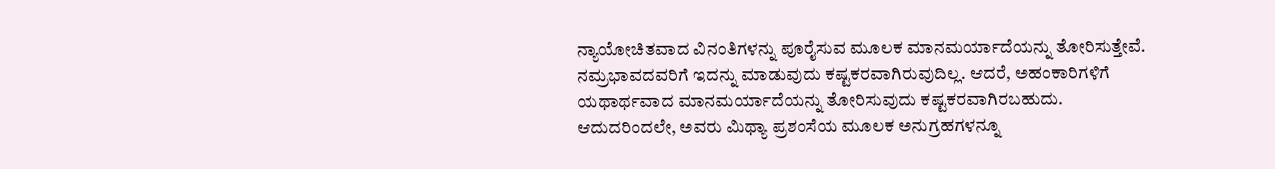ನ್ಯಾಯೋಚಿತವಾದ ವಿನಂತಿಗಳನ್ನು ಪೂರೈಸುವ ಮೂಲಕ ಮಾನಮರ್ಯಾದೆಯನ್ನು ತೋರಿಸುತ್ತೇವೆ. ನಮ್ರಭಾವದವರಿಗೆ ಇದನ್ನು ಮಾಡುವುದು ಕಷ್ಟಕರವಾಗಿರುವುದಿಲ್ಲ. ಆದರೆ, ಅಹಂಕಾರಿಗಳಿಗೆ ಯಥಾರ್ಥವಾದ ಮಾನಮರ್ಯಾದೆಯನ್ನು ತೋರಿಸುವುದು ಕಷ್ಟಕರವಾಗಿರಬಹುದು. ಆದುದರಿಂದಲೇ, ಅವರು ಮಿಥ್ಯಾ ಪ್ರಶಂಸೆಯ ಮೂಲಕ ಅನುಗ್ರಹಗಳನ್ನೂ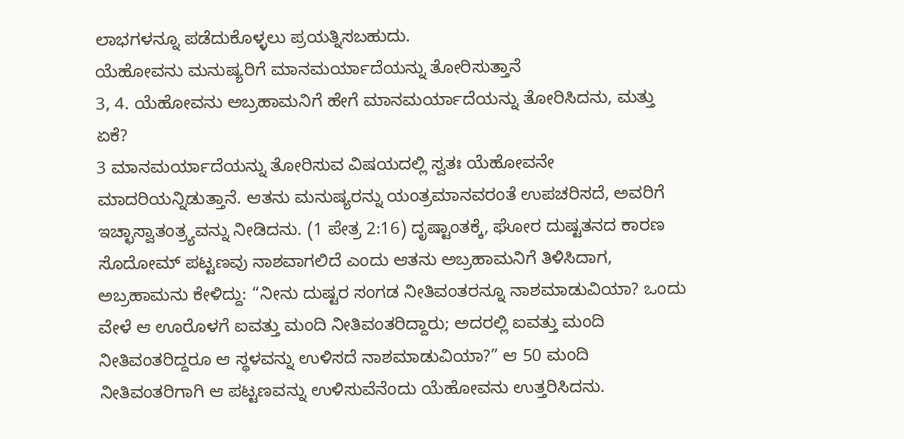ಲಾಭಗಳನ್ನೂ ಪಡೆದುಕೊಳ್ಳಲು ಪ್ರಯತ್ನಿಸಬಹುದು.
ಯೆಹೋವನು ಮನುಷ್ಯರಿಗೆ ಮಾನಮರ್ಯಾದೆಯನ್ನು ತೋರಿಸುತ್ತಾನೆ
3, 4. ಯೆಹೋವನು ಅಬ್ರಹಾಮನಿಗೆ ಹೇಗೆ ಮಾನಮರ್ಯಾದೆಯನ್ನು ತೋರಿಸಿದನು, ಮತ್ತು ಏಕೆ?
3 ಮಾನಮರ್ಯಾದೆಯನ್ನು ತೋರಿಸುವ ವಿಷಯದಲ್ಲಿ ಸ್ವತಃ ಯೆಹೋವನೇ ಮಾದರಿಯನ್ನಿಡುತ್ತಾನೆ. ಆತನು ಮನುಷ್ಯರನ್ನು ಯಂತ್ರಮಾನವರಂತೆ ಉಪಚರಿಸದೆ, ಅವರಿಗೆ ಇಚ್ಛಾಸ್ವಾತಂತ್ರ್ಯವನ್ನು ನೀಡಿದನು. (1 ಪೇತ್ರ 2:16) ದೃಷ್ಟಾಂತಕ್ಕೆ, ಘೋರ ದುಷ್ಟತನದ ಕಾರಣ ಸೊದೋಮ್ ಪಟ್ಟಣವು ನಾಶವಾಗಲಿದೆ ಎಂದು ಆತನು ಅಬ್ರಹಾಮನಿಗೆ ತಿಳಿಸಿದಾಗ, ಅಬ್ರಹಾಮನು ಕೇಳಿದ್ದು: “ನೀನು ದುಷ್ಟರ ಸಂಗಡ ನೀತಿವಂತರನ್ನೂ ನಾಶಮಾಡುವಿಯಾ? ಒಂದು ವೇಳೆ ಆ ಊರೊಳಗೆ ಐವತ್ತು ಮಂದಿ ನೀತಿವಂತರಿದ್ದಾರು; ಅದರಲ್ಲಿ ಐವತ್ತು ಮಂದಿ ನೀತಿವಂತರಿದ್ದರೂ ಆ ಸ್ಥಳವನ್ನು ಉಳಿಸದೆ ನಾಶಮಾಡುವಿಯಾ?” ಆ 50 ಮಂದಿ ನೀತಿವಂತರಿಗಾಗಿ ಆ ಪಟ್ಟಣವನ್ನು ಉಳಿಸುವೆನೆಂದು ಯೆಹೋವನು ಉತ್ತರಿಸಿದನು.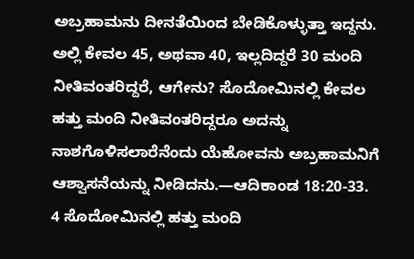ಅಬ್ರಹಾಮನು ದೀನತೆಯಿಂದ ಬೇಡಿಕೊಳ್ಳುತ್ತಾ ಇದ್ದನು. ಅಲ್ಲಿ ಕೇವಲ 45, ಅಥವಾ 40, ಇಲ್ಲದಿದ್ದರೆ 30 ಮಂದಿ ನೀತಿವಂತರಿದ್ದರೆ, ಆಗೇನು? ಸೊದೋಮಿನಲ್ಲಿ ಕೇವಲ ಹತ್ತು ಮಂದಿ ನೀತಿವಂತರಿದ್ದರೂ ಅದನ್ನು ನಾಶಗೊಳಿಸಲಾರೆನೆಂದು ಯೆಹೋವನು ಅಬ್ರಹಾಮನಿಗೆ ಆಶ್ವಾಸನೆಯನ್ನು ನೀಡಿದನು.—ಆದಿಕಾಂಡ 18:20-33.
4 ಸೊದೋಮಿನಲ್ಲಿ ಹತ್ತು ಮಂದಿ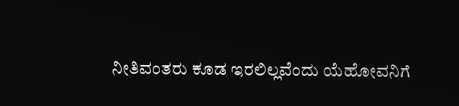ನೀತಿವಂತರು ಕೂಡ ಇರಲಿಲ್ಲವೆಂದು ಯೆಹೋವನಿಗೆ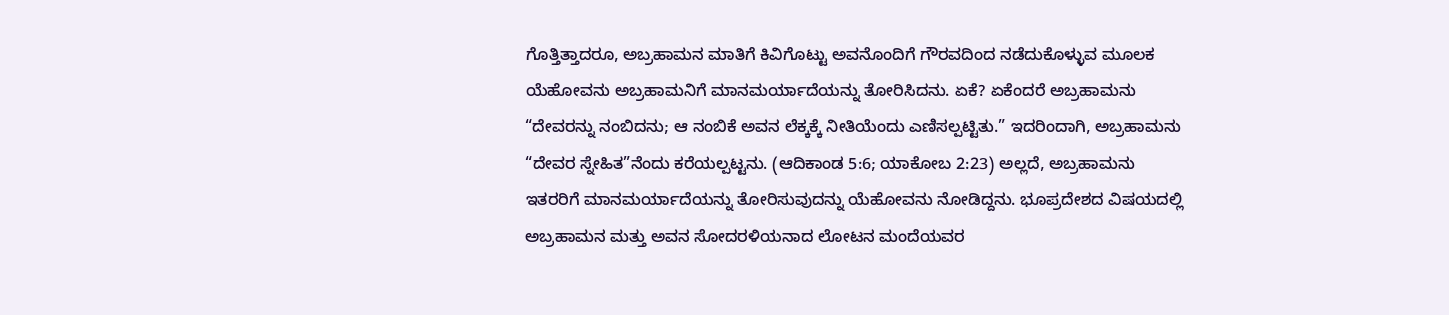ಗೊತ್ತಿತ್ತಾದರೂ, ಅಬ್ರಹಾಮನ ಮಾತಿಗೆ ಕಿವಿಗೊಟ್ಟು ಅವನೊಂದಿಗೆ ಗೌರವದಿಂದ ನಡೆದುಕೊಳ್ಳುವ ಮೂಲಕ ಯೆಹೋವನು ಅಬ್ರಹಾಮನಿಗೆ ಮಾನಮರ್ಯಾದೆಯನ್ನು ತೋರಿಸಿದನು. ಏಕೆ? ಏಕೆಂದರೆ ಅಬ್ರಹಾಮನು “ದೇವರನ್ನು ನಂಬಿದನು; ಆ ನಂಬಿಕೆ ಅವನ ಲೆಕ್ಕಕ್ಕೆ ನೀತಿಯೆಂದು ಎಣಿಸಲ್ಪಟ್ಟಿತು.” ಇದರಿಂದಾಗಿ, ಅಬ್ರಹಾಮನು “ದೇವರ ಸ್ನೇಹಿತ”ನೆಂದು ಕರೆಯಲ್ಪಟ್ಟನು. (ಆದಿಕಾಂಡ 5:6; ಯಾಕೋಬ 2:23) ಅಲ್ಲದೆ, ಅಬ್ರಹಾಮನು ಇತರರಿಗೆ ಮಾನಮರ್ಯಾದೆಯನ್ನು ತೋರಿಸುವುದನ್ನು ಯೆಹೋವನು ನೋಡಿದ್ದನು. ಭೂಪ್ರದೇಶದ ವಿಷಯದಲ್ಲಿ ಅಬ್ರಹಾಮನ ಮತ್ತು ಅವನ ಸೋದರಳಿಯನಾದ ಲೋಟನ ಮಂದೆಯವರ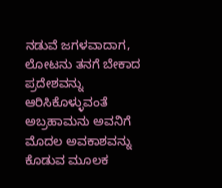ನಡುವೆ ಜಗಳವಾದಾಗ, ಲೋಟನು ತನಗೆ ಬೇಕಾದ ಪ್ರದೇಶವನ್ನು ಆರಿಸಿಕೊಳ್ಳುವಂತೆ ಅಬ್ರಹಾಮನು ಅವನಿಗೆ ಮೊದಲ ಅವಕಾಶವನ್ನು ಕೊಡುವ ಮೂಲಕ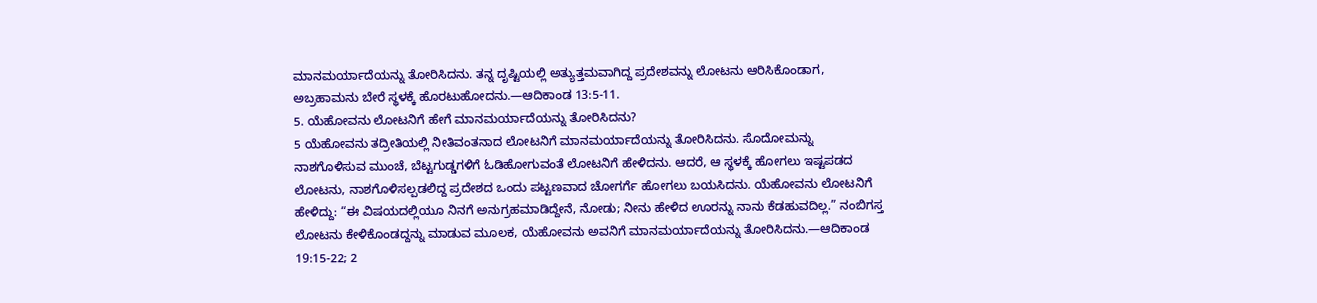ಮಾನಮರ್ಯಾದೆಯನ್ನು ತೋರಿಸಿದನು. ತನ್ನ ದೃಷ್ಟಿಯಲ್ಲಿ ಅತ್ಯುತ್ತಮವಾಗಿದ್ದ ಪ್ರದೇಶವನ್ನು ಲೋಟನು ಆರಿಸಿಕೊಂಡಾಗ, ಅಬ್ರಹಾಮನು ಬೇರೆ ಸ್ಥಳಕ್ಕೆ ಹೊರಟುಹೋದನು.—ಆದಿಕಾಂಡ 13:5-11.
5. ಯೆಹೋವನು ಲೋಟನಿಗೆ ಹೇಗೆ ಮಾನಮರ್ಯಾದೆಯನ್ನು ತೋರಿಸಿದನು?
5 ಯೆಹೋವನು ತದ್ರೀತಿಯಲ್ಲಿ ನೀತಿವಂತನಾದ ಲೋಟನಿಗೆ ಮಾನಮರ್ಯಾದೆಯನ್ನು ತೋರಿಸಿದನು. ಸೊದೋಮನ್ನು ನಾಶಗೊಳಿಸುವ ಮುಂಚೆ, ಬೆಟ್ಟಗುಡ್ಡಗಳಿಗೆ ಓಡಿಹೋಗುವಂತೆ ಲೋಟನಿಗೆ ಹೇಳಿದನು. ಆದರೆ, ಆ ಸ್ಥಳಕ್ಕೆ ಹೋಗಲು ಇಷ್ಟಪಡದ ಲೋಟನು, ನಾಶಗೊಳಿಸಲ್ಪಡಲಿದ್ದ ಪ್ರದೇಶದ ಒಂದು ಪಟ್ಟಣವಾದ ಚೋಗರ್ಗೆ ಹೋಗಲು ಬಯಸಿದನು. ಯೆಹೋವನು ಲೋಟನಿಗೆ ಹೇಳಿದ್ದು: “ಈ ವಿಷಯದಲ್ಲಿಯೂ ನಿನಗೆ ಅನುಗ್ರಹಮಾಡಿದ್ದೇನೆ, ನೋಡು; ನೀನು ಹೇಳಿದ ಊರನ್ನು ನಾನು ಕೆಡಹುವದಿಲ್ಲ.” ನಂಬಿಗಸ್ತ ಲೋಟನು ಕೇಳಿಕೊಂಡದ್ದನ್ನು ಮಾಡುವ ಮೂಲಕ, ಯೆಹೋವನು ಅವನಿಗೆ ಮಾನಮರ್ಯಾದೆಯನ್ನು ತೋರಿಸಿದನು.—ಆದಿಕಾಂಡ 19:15-22; 2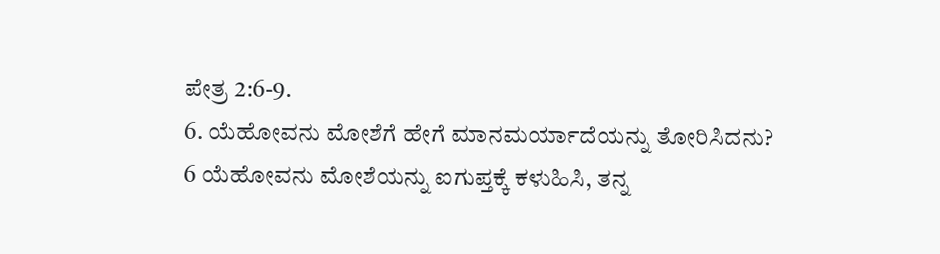ಪೇತ್ರ 2:6-9.
6. ಯೆಹೋವನು ಮೋಶೆಗೆ ಹೇಗೆ ಮಾನಮರ್ಯಾದೆಯನ್ನು ತೋರಿಸಿದನು?
6 ಯೆಹೋವನು ಮೋಶೆಯನ್ನು ಐಗುಪ್ತಕ್ಕೆ ಕಳುಹಿಸಿ, ತನ್ನ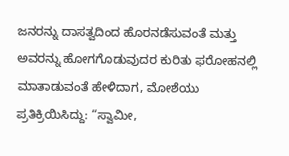ಜನರನ್ನು ದಾಸತ್ವದಿಂದ ಹೊರನಡೆಸುವಂತೆ ಮತ್ತು ಅವರನ್ನು ಹೋಗಗೊಡುವುದರ ಕುರಿತು ಫರೋಹನಲ್ಲಿ ಮಾತಾಡುವಂತೆ ಹೇಳಿದಾಗ, ಮೋಶೆಯು ಪ್ರತಿಕ್ರಿಯಿಸಿದ್ದು: “ಸ್ವಾಮೀ,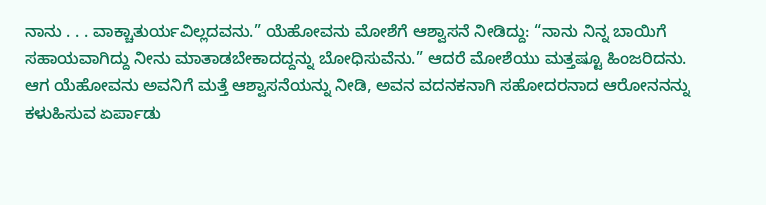ನಾನು . . . ವಾಕ್ಚಾತುರ್ಯವಿಲ್ಲದವನು.” ಯೆಹೋವನು ಮೋಶೆಗೆ ಆಶ್ವಾಸನೆ ನೀಡಿದ್ದು: “ನಾನು ನಿನ್ನ ಬಾಯಿಗೆ ಸಹಾಯವಾಗಿದ್ದು ನೀನು ಮಾತಾಡಬೇಕಾದದ್ದನ್ನು ಬೋಧಿಸುವೆನು.” ಆದರೆ ಮೋಶೆಯು ಮತ್ತಷ್ಟೂ ಹಿಂಜರಿದನು. ಆಗ ಯೆಹೋವನು ಅವನಿಗೆ ಮತ್ತೆ ಆಶ್ವಾಸನೆಯನ್ನು ನೀಡಿ, ಅವನ ವದನಕನಾಗಿ ಸಹೋದರನಾದ ಆರೋನನನ್ನು ಕಳುಹಿಸುವ ಏರ್ಪಾಡು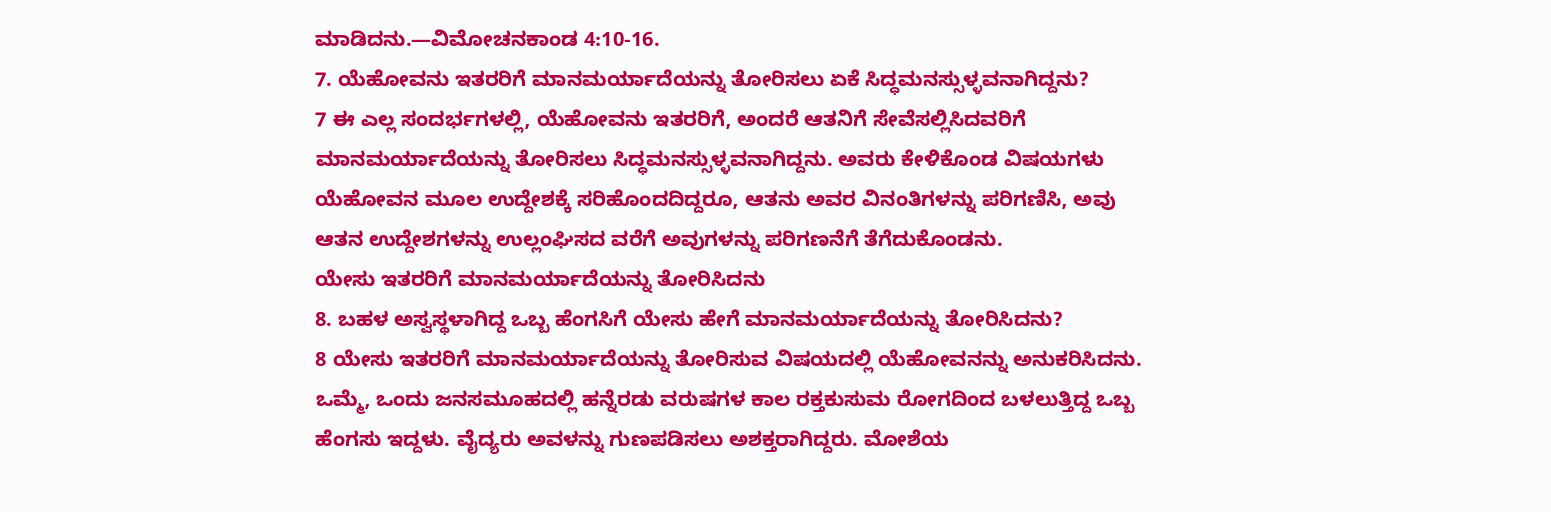ಮಾಡಿದನು.—ವಿಮೋಚನಕಾಂಡ 4:10-16.
7. ಯೆಹೋವನು ಇತರರಿಗೆ ಮಾನಮರ್ಯಾದೆಯನ್ನು ತೋರಿಸಲು ಏಕೆ ಸಿದ್ಧಮನಸ್ಸುಳ್ಳವನಾಗಿದ್ದನು?
7 ಈ ಎಲ್ಲ ಸಂದರ್ಭಗಳಲ್ಲಿ, ಯೆಹೋವನು ಇತರರಿಗೆ, ಅಂದರೆ ಆತನಿಗೆ ಸೇವೆಸಲ್ಲಿಸಿದವರಿಗೆ ಮಾನಮರ್ಯಾದೆಯನ್ನು ತೋರಿಸಲು ಸಿದ್ಧಮನಸ್ಸುಳ್ಳವನಾಗಿದ್ದನು. ಅವರು ಕೇಳಿಕೊಂಡ ವಿಷಯಗಳು ಯೆಹೋವನ ಮೂಲ ಉದ್ದೇಶಕ್ಕೆ ಸರಿಹೊಂದದಿದ್ದರೂ, ಆತನು ಅವರ ವಿನಂತಿಗಳನ್ನು ಪರಿಗಣಿಸಿ, ಅವು ಆತನ ಉದ್ದೇಶಗಳನ್ನು ಉಲ್ಲಂಘಿಸದ ವರೆಗೆ ಅವುಗಳನ್ನು ಪರಿಗಣನೆಗೆ ತೆಗೆದುಕೊಂಡನು.
ಯೇಸು ಇತರರಿಗೆ ಮಾನಮರ್ಯಾದೆಯನ್ನು ತೋರಿಸಿದನು
8. ಬಹಳ ಅಸ್ವಸ್ಥಳಾಗಿದ್ದ ಒಬ್ಬ ಹೆಂಗಸಿಗೆ ಯೇಸು ಹೇಗೆ ಮಾನಮರ್ಯಾದೆಯನ್ನು ತೋರಿಸಿದನು?
8 ಯೇಸು ಇತರರಿಗೆ ಮಾನಮರ್ಯಾದೆಯನ್ನು ತೋರಿಸುವ ವಿಷಯದಲ್ಲಿ ಯೆಹೋವನನ್ನು ಅನುಕರಿಸಿದನು. ಒಮ್ಮೆ, ಒಂದು ಜನಸಮೂಹದಲ್ಲಿ ಹನ್ನೆರಡು ವರುಷಗಳ ಕಾಲ ರಕ್ತಕುಸುಮ ರೋಗದಿಂದ ಬಳಲುತ್ತಿದ್ದ ಒಬ್ಬ ಹೆಂಗಸು ಇದ್ದಳು. ವೈದ್ಯರು ಅವಳನ್ನು ಗುಣಪಡಿಸಲು ಅಶಕ್ತರಾಗಿದ್ದರು. ಮೋಶೆಯ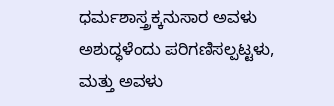ಧರ್ಮಶಾಸ್ತ್ರಕ್ಕನುಸಾರ ಅವಳು ಅಶುದ್ಧಳೆಂದು ಪರಿಗಣಿಸಲ್ಪಟ್ಟಳು, ಮತ್ತು ಅವಳು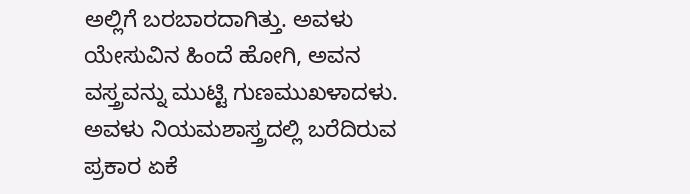ಅಲ್ಲಿಗೆ ಬರಬಾರದಾಗಿತ್ತು. ಅವಳು ಯೇಸುವಿನ ಹಿಂದೆ ಹೋಗಿ, ಅವನ ವಸ್ತ್ರವನ್ನು ಮುಟ್ಟಿ ಗುಣಮುಖಳಾದಳು. ಅವಳು ನಿಯಮಶಾಸ್ತ್ರದಲ್ಲಿ ಬರೆದಿರುವ ಪ್ರಕಾರ ಏಕೆ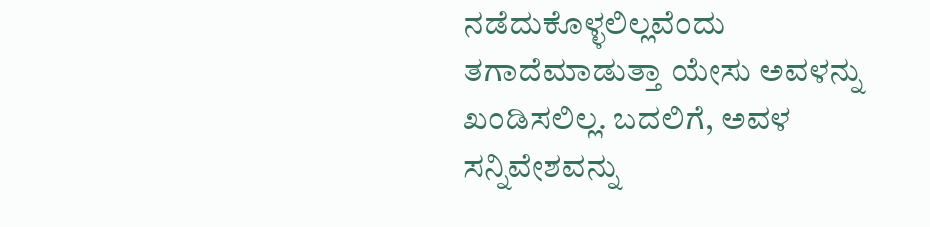ನಡೆದುಕೊಳ್ಳಲಿಲ್ಲವೆಂದು ತಗಾದೆಮಾಡುತ್ತಾ ಯೇಸು ಅವಳನ್ನು ಖಂಡಿಸಲಿಲ್ಲ. ಬದಲಿಗೆ, ಅವಳ ಸನ್ನಿವೇಶವನ್ನು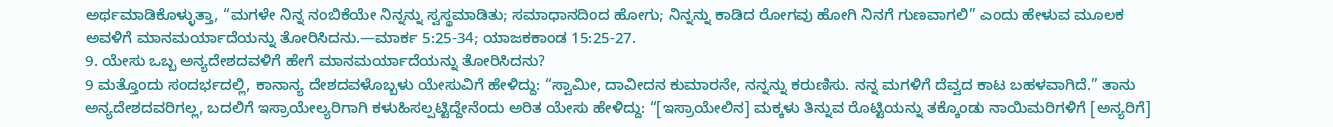ಅರ್ಥಮಾಡಿಕೊಳ್ಳುತ್ತಾ, “ಮಗಳೇ ನಿನ್ನ ನಂಬಿಕೆಯೇ ನಿನ್ನನ್ನು ಸ್ವಸ್ಥಮಾಡಿತು; ಸಮಾಧಾನದಿಂದ ಹೋಗು; ನಿನ್ನನ್ನು ಕಾಡಿದ ರೋಗವು ಹೋಗಿ ನಿನಗೆ ಗುಣವಾಗಲಿ” ಎಂದು ಹೇಳುವ ಮೂಲಕ ಅವಳಿಗೆ ಮಾನಮರ್ಯಾದೆಯನ್ನು ತೋರಿಸಿದನು.—ಮಾರ್ಕ 5:25-34; ಯಾಜಕಕಾಂಡ 15:25-27.
9. ಯೇಸು ಒಬ್ಬ ಅನ್ಯದೇಶದವಳಿಗೆ ಹೇಗೆ ಮಾನಮರ್ಯಾದೆಯನ್ನು ತೋರಿಸಿದನು?
9 ಮತ್ತೊಂದು ಸಂದರ್ಭದಲ್ಲಿ, ಕಾನಾನ್ಯ ದೇಶದವಳೊಬ್ಬಳು ಯೇಸುವಿಗೆ ಹೇಳಿದ್ದು: “ಸ್ವಾಮೀ, ದಾವೀದನ ಕುಮಾರನೇ, ನನ್ನನ್ನು ಕರುಣಿಸು. ನನ್ನ ಮಗಳಿಗೆ ದೆವ್ವದ ಕಾಟ ಬಹಳವಾಗಿದೆ.” ತಾನು ಅನ್ಯದೇಶದವರಿಗಲ್ಲ, ಬದಲಿಗೆ ಇಸ್ರಾಯೇಲ್ಯರಿಗಾಗಿ ಕಳುಹಿಸಲ್ಪಟ್ಟಿದ್ದೇನೆಂದು ಅರಿತ ಯೇಸು ಹೇಳಿದ್ದು: “[ಇಸ್ರಾಯೇಲಿನ] ಮಕ್ಕಳು ತಿನ್ನುವ ರೊಟ್ಟಿಯನ್ನು ತಕ್ಕೊಂಡು ನಾಯಿಮರಿಗಳಿಗೆ [ಅನ್ಯರಿಗೆ]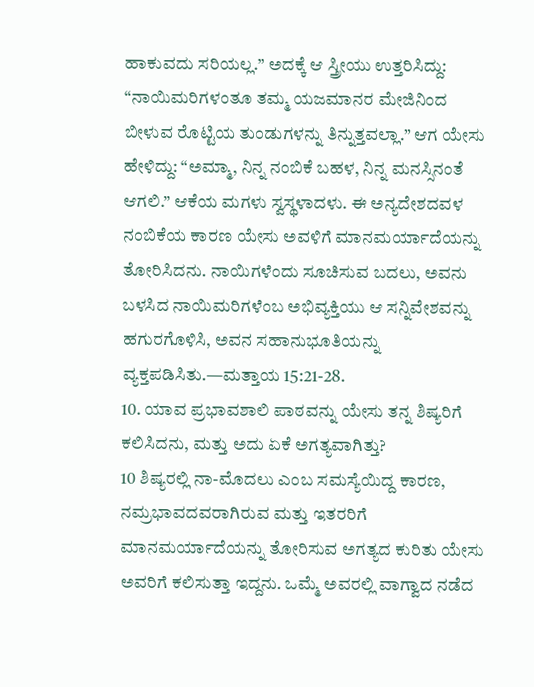ಹಾಕುವದು ಸರಿಯಲ್ಲ.” ಅದಕ್ಕೆ ಆ ಸ್ತ್ರೀಯು ಉತ್ತರಿಸಿದ್ದು: “ನಾಯಿಮರಿಗಳಂತೂ ತಮ್ಮ ಯಜಮಾನರ ಮೇಜಿನಿಂದ ಬೀಳುವ ರೊಟ್ಟಿಯ ತುಂಡುಗಳನ್ನು ತಿನ್ನುತ್ತವಲ್ಲಾ.” ಆಗ ಯೇಸು ಹೇಳಿದ್ದು: “ಅಮ್ಮಾ, ನಿನ್ನ ನಂಬಿಕೆ ಬಹಳ, ನಿನ್ನ ಮನಸ್ಸಿನಂತೆ ಆಗಲಿ.” ಆಕೆಯ ಮಗಳು ಸ್ವಸ್ಥಳಾದಳು. ಈ ಅನ್ಯದೇಶದವಳ ನಂಬಿಕೆಯ ಕಾರಣ ಯೇಸು ಅವಳಿಗೆ ಮಾನಮರ್ಯಾದೆಯನ್ನು ತೋರಿಸಿದನು. ನಾಯಿಗಳೆಂದು ಸೂಚಿಸುವ ಬದಲು, ಅವನು ಬಳಸಿದ ನಾಯಿಮರಿಗಳೆಂಬ ಅಭಿವ್ಯಕ್ತಿಯು ಆ ಸನ್ನಿವೇಶವನ್ನು ಹಗುರಗೊಳಿಸಿ, ಅವನ ಸಹಾನುಭೂತಿಯನ್ನು ವ್ಯಕ್ತಪಡಿಸಿತು.—ಮತ್ತಾಯ 15:21-28.
10. ಯಾವ ಪ್ರಭಾವಶಾಲಿ ಪಾಠವನ್ನು ಯೇಸು ತನ್ನ ಶಿಷ್ಯರಿಗೆ ಕಲಿಸಿದನು, ಮತ್ತು ಅದು ಏಕೆ ಅಗತ್ಯವಾಗಿತ್ತು?
10 ಶಿಷ್ಯರಲ್ಲಿ ನಾ-ಮೊದಲು ಎಂಬ ಸಮಸ್ಯೆಯಿದ್ದ ಕಾರಣ, ನಮ್ರಭಾವದವರಾಗಿರುವ ಮತ್ತು ಇತರರಿಗೆ ಮಾನಮರ್ಯಾದೆಯನ್ನು ತೋರಿಸುವ ಅಗತ್ಯದ ಕುರಿತು ಯೇಸು ಅವರಿಗೆ ಕಲಿಸುತ್ತಾ ಇದ್ದನು. ಒಮ್ಮೆ ಅವರಲ್ಲಿ ವಾಗ್ವಾದ ನಡೆದ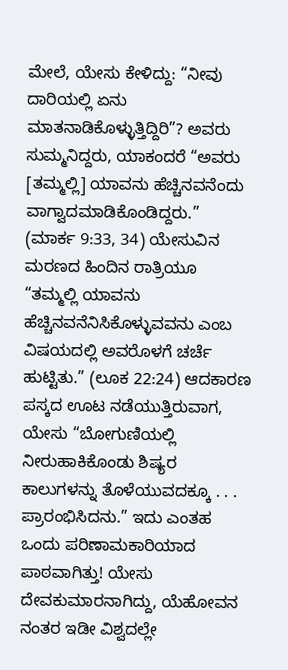ಮೇಲೆ, ಯೇಸು ಕೇಳಿದ್ದು: “ನೀವು ದಾರಿಯಲ್ಲಿ ಏನು ಮಾತನಾಡಿಕೊಳ್ಳುತ್ತಿದ್ದಿರಿ”? ಅವರು ಸುಮ್ಮನಿದ್ದರು, ಯಾಕಂದರೆ “ಅವರು [ತಮ್ಮಲ್ಲಿ] ಯಾವನು ಹೆಚ್ಚಿನವನೆಂದು ವಾಗ್ವಾದಮಾಡಿಕೊಂಡಿದ್ದರು.” (ಮಾರ್ಕ 9:33, 34) ಯೇಸುವಿನ ಮರಣದ ಹಿಂದಿನ ರಾತ್ರಿಯೂ “ತಮ್ಮಲ್ಲಿ ಯಾವನು ಹೆಚ್ಚಿನವನೆನಿಸಿಕೊಳ್ಳುವವನು ಎಂಬ ವಿಷಯದಲ್ಲಿ ಅವರೊಳಗೆ ಚರ್ಚೆ ಹುಟ್ಟಿತು.” (ಲೂಕ 22:24) ಆದಕಾರಣ ಪಸ್ಕದ ಊಟ ನಡೆಯುತ್ತಿರುವಾಗ, ಯೇಸು “ಬೋಗುಣಿಯಲ್ಲಿ ನೀರುಹಾಕಿಕೊಂಡು ಶಿಷ್ಯರ ಕಾಲುಗಳನ್ನು ತೊಳೆಯುವದಕ್ಕೂ . . . ಪ್ರಾರಂಭಿಸಿದನು.” ಇದು ಎಂತಹ ಒಂದು ಪರಿಣಾಮಕಾರಿಯಾದ ಪಾಠವಾಗಿತ್ತು! ಯೇಸು ದೇವಕುಮಾರನಾಗಿದ್ದು, ಯೆಹೋವನ ನಂತರ ಇಡೀ ವಿಶ್ವದಲ್ಲೇ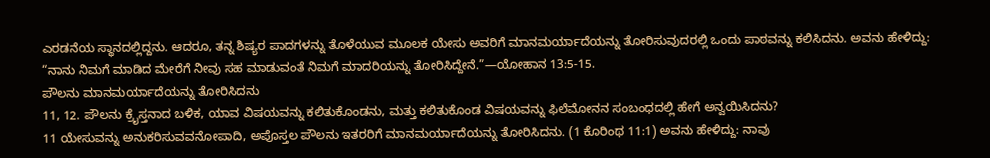ಎರಡನೆಯ ಸ್ಥಾನದಲ್ಲಿದ್ದನು. ಆದರೂ, ತನ್ನ ಶಿಷ್ಯರ ಪಾದಗಳನ್ನು ತೊಳೆಯುವ ಮೂಲಕ ಯೇಸು ಅವರಿಗೆ ಮಾನಮರ್ಯಾದೆಯನ್ನು ತೋರಿಸುವುದರಲ್ಲಿ ಒಂದು ಪಾಠವನ್ನು ಕಲಿಸಿದನು. ಅವನು ಹೇಳಿದ್ದು: “ನಾನು ನಿಮಗೆ ಮಾಡಿದ ಮೇರೆಗೆ ನೀವು ಸಹ ಮಾಡುವಂತೆ ನಿಮಗೆ ಮಾದರಿಯನ್ನು ತೋರಿಸಿದ್ದೇನೆ.”—ಯೋಹಾನ 13:5-15.
ಪೌಲನು ಮಾನಮರ್ಯಾದೆಯನ್ನು ತೋರಿಸಿದನು
11, 12. ಪೌಲನು ಕ್ರೈಸ್ತನಾದ ಬಳಿಕ, ಯಾವ ವಿಷಯವನ್ನು ಕಲಿತುಕೊಂಡನು, ಮತ್ತು ಕಲಿತುಕೊಂಡ ವಿಷಯವನ್ನು ಫಿಲೆಮೋನನ ಸಂಬಂಧದಲ್ಲಿ ಹೇಗೆ ಅನ್ವಯಿಸಿದನು?
11 ಯೇಸುವನ್ನು ಅನುಕರಿಸುವವನೋಪಾದಿ, ಅಪೊಸ್ತಲ ಪೌಲನು ಇತರರಿಗೆ ಮಾನಮರ್ಯಾದೆಯನ್ನು ತೋರಿಸಿದನು. (1 ಕೊರಿಂಥ 11:1) ಅವನು ಹೇಳಿದ್ದು: ನಾವು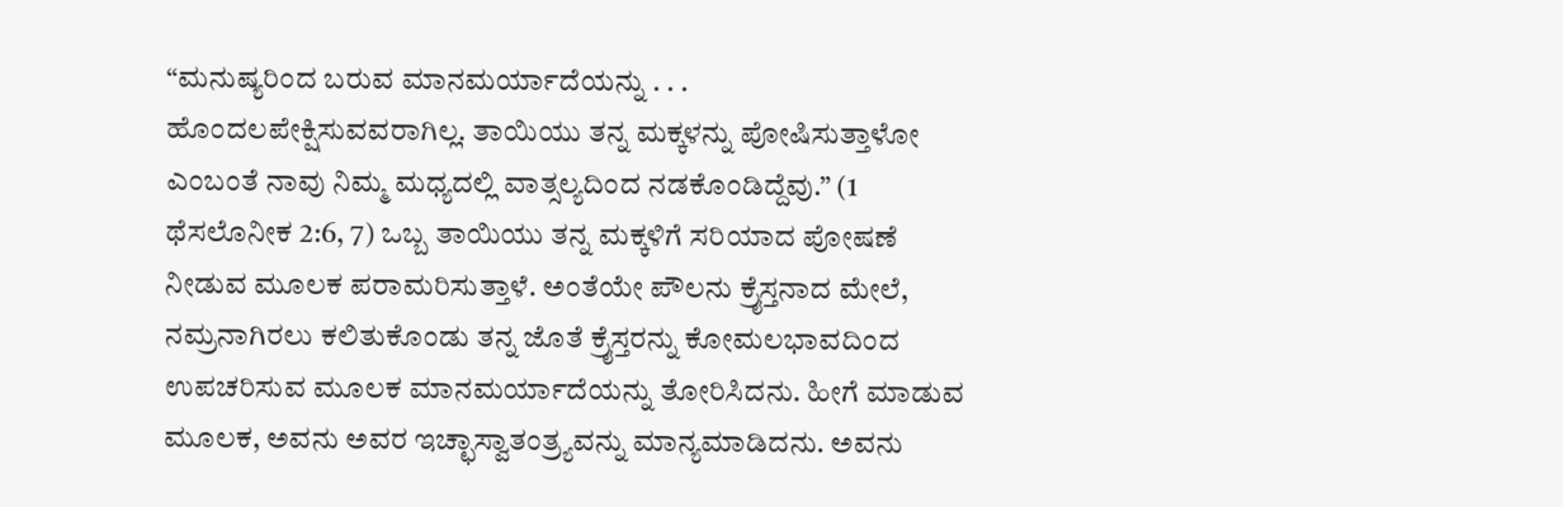“ಮನುಷ್ಯರಿಂದ ಬರುವ ಮಾನಮರ್ಯಾದೆಯನ್ನು . . . ಹೊಂದಲಪೇಕ್ಷಿಸುವವರಾಗಿಲ್ಲ. ತಾಯಿಯು ತನ್ನ ಮಕ್ಕಳನ್ನು ಪೋಷಿಸುತ್ತಾಳೋ ಎಂಬಂತೆ ನಾವು ನಿಮ್ಮ ಮಧ್ಯದಲ್ಲಿ ವಾತ್ಸಲ್ಯದಿಂದ ನಡಕೊಂಡಿದ್ದೆವು.” (1 ಥೆಸಲೊನೀಕ 2:6, 7) ಒಬ್ಬ ತಾಯಿಯು ತನ್ನ ಮಕ್ಕಳಿಗೆ ಸರಿಯಾದ ಪೋಷಣೆ ನೀಡುವ ಮೂಲಕ ಪರಾಮರಿಸುತ್ತಾಳೆ. ಅಂತೆಯೇ ಪೌಲನು ಕ್ರೈಸ್ತನಾದ ಮೇಲೆ, ನಮ್ರನಾಗಿರಲು ಕಲಿತುಕೊಂಡು ತನ್ನ ಜೊತೆ ಕ್ರೈಸ್ತರನ್ನು ಕೋಮಲಭಾವದಿಂದ ಉಪಚರಿಸುವ ಮೂಲಕ ಮಾನಮರ್ಯಾದೆಯನ್ನು ತೋರಿಸಿದನು. ಹೀಗೆ ಮಾಡುವ ಮೂಲಕ, ಅವನು ಅವರ ಇಚ್ಛಾಸ್ವಾತಂತ್ರ್ಯವನ್ನು ಮಾನ್ಯಮಾಡಿದನು. ಅವನು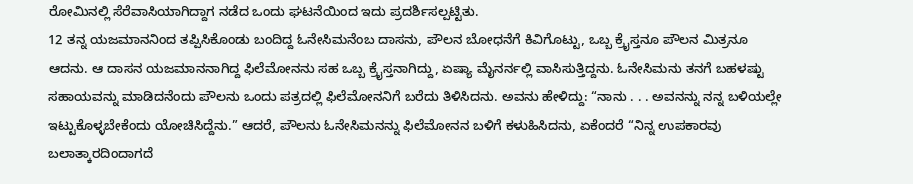ರೋಮಿನಲ್ಲಿ ಸೆರೆವಾಸಿಯಾಗಿದ್ದಾಗ ನಡೆದ ಒಂದು ಘಟನೆಯಿಂದ ಇದು ಪ್ರದರ್ಶಿಸಲ್ಪಟ್ಟಿತು.
12 ತನ್ನ ಯಜಮಾನನಿಂದ ತಪ್ಪಿಸಿಕೊಂಡು ಬಂದಿದ್ದ ಓನೇಸಿಮನೆಂಬ ದಾಸನು, ಪೌಲನ ಬೋಧನೆಗೆ ಕಿವಿಗೊಟ್ಟು, ಒಬ್ಬ ಕ್ರೈಸ್ತನೂ ಪೌಲನ ಮಿತ್ರನೂ ಆದನು. ಆ ದಾಸನ ಯಜಮಾನನಾಗಿದ್ದ ಫಿಲೆಮೋನನು ಸಹ ಒಬ್ಬ ಕ್ರೈಸ್ತನಾಗಿದ್ದು, ಏಷ್ಯಾ ಮೈನರ್ನಲ್ಲಿ ವಾಸಿಸುತ್ತಿದ್ದನು. ಓನೇಸಿಮನು ತನಗೆ ಬಹಳಷ್ಟು ಸಹಾಯವನ್ನು ಮಾಡಿದನೆಂದು ಪೌಲನು ಒಂದು ಪತ್ರದಲ್ಲಿ ಫಿಲೆಮೋನನಿಗೆ ಬರೆದು ತಿಳಿಸಿದನು. ಅವನು ಹೇಳಿದ್ದು: “ನಾನು . . . ಅವನನ್ನು ನನ್ನ ಬಳಿಯಲ್ಲೇ ಇಟ್ಟುಕೊಳ್ಳಬೇಕೆಂದು ಯೋಚಿಸಿದ್ದೆನು.” ಆದರೆ, ಪೌಲನು ಓನೇಸಿಮನನ್ನು ಫಿಲೆಮೋನನ ಬಳಿಗೆ ಕಳುಹಿಸಿದನು, ಏಕೆಂದರೆ “ನಿನ್ನ ಉಪಕಾರವು ಬಲಾತ್ಕಾರದಿಂದಾಗದೆ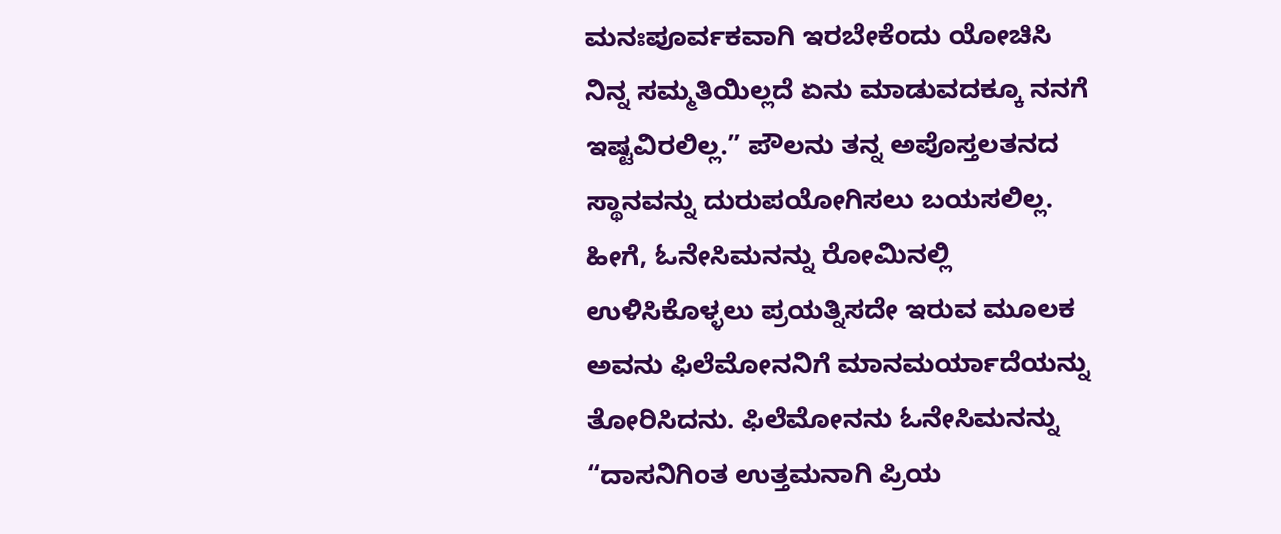ಮನಃಪೂರ್ವಕವಾಗಿ ಇರಬೇಕೆಂದು ಯೋಚಿಸಿ ನಿನ್ನ ಸಮ್ಮತಿಯಿಲ್ಲದೆ ಏನು ಮಾಡುವದಕ್ಕೂ ನನಗೆ ಇಷ್ಟವಿರಲಿಲ್ಲ.” ಪೌಲನು ತನ್ನ ಅಪೊಸ್ತಲತನದ ಸ್ಥಾನವನ್ನು ದುರುಪಯೋಗಿಸಲು ಬಯಸಲಿಲ್ಲ. ಹೀಗೆ, ಓನೇಸಿಮನನ್ನು ರೋಮಿನಲ್ಲಿ ಉಳಿಸಿಕೊಳ್ಳಲು ಪ್ರಯತ್ನಿಸದೇ ಇರುವ ಮೂಲಕ ಅವನು ಫಿಲೆಮೋನನಿಗೆ ಮಾನಮರ್ಯಾದೆಯನ್ನು ತೋರಿಸಿದನು. ಫಿಲೆಮೋನನು ಓನೇಸಿಮನನ್ನು “ದಾಸನಿಗಿಂತ ಉತ್ತಮನಾಗಿ ಪ್ರಿಯ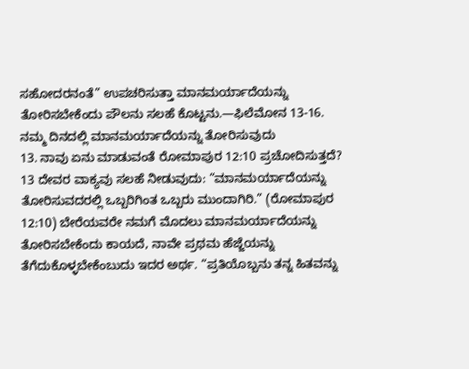ಸಹೋದರನಂತೆ” ಉಪಚರಿಸುತ್ತಾ ಮಾನಮರ್ಯಾದೆಯನ್ನು ತೋರಿಸಬೇಕೆಂದು ಪೌಲನು ಸಲಹೆ ಕೊಟ್ಟನು.—ಫಿಲೆಮೋನ 13-16.
ನಮ್ಮ ದಿನದಲ್ಲಿ ಮಾನಮರ್ಯಾದೆಯನ್ನು ತೋರಿಸುವುದು
13. ನಾವು ಏನು ಮಾಡುವಂತೆ ರೋಮಾಪುರ 12:10 ಪ್ರಚೋದಿಸುತ್ತದೆ?
13 ದೇವರ ವಾಕ್ಯವು ಸಲಹೆ ನೀಡುವುದು: “ಮಾನಮರ್ಯಾದೆಯನ್ನು ತೋರಿಸುವದರಲ್ಲಿ ಒಬ್ಬರಿಗಿಂತ ಒಬ್ಬರು ಮುಂದಾಗಿರಿ.” (ರೋಮಾಪುರ 12:10) ಬೇರೆಯವರೇ ನಮಗೆ ಮೊದಲು ಮಾನಮರ್ಯಾದೆಯನ್ನು ತೋರಿಸಬೇಕೆಂದು ಕಾಯದೆ, ನಾವೇ ಪ್ರಥಮ ಹೆಜ್ಜೆಯನ್ನು ತೆಗೆದುಕೊಳ್ಳಬೇಕೆಂಬುದು ಇದರ ಅರ್ಥ. “ಪ್ರತಿಯೊಬ್ಬನು ತನ್ನ ಹಿತವನ್ನು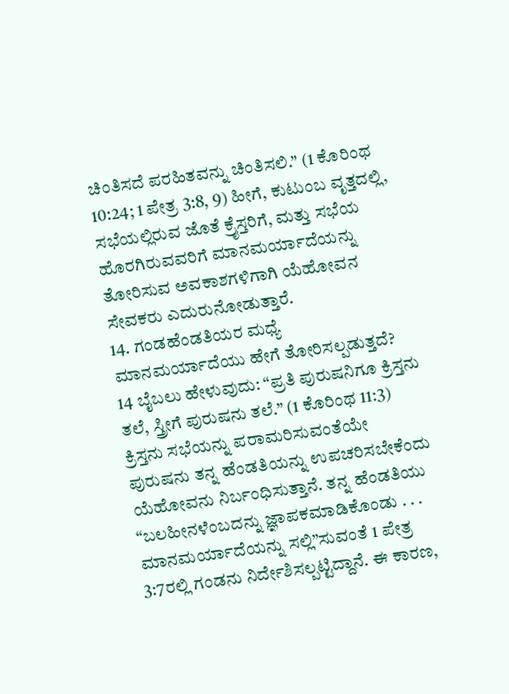ಚಿಂತಿಸದೆ ಪರಹಿತವನ್ನು ಚಿಂತಿಸಲಿ.” (1 ಕೊರಿಂಥ 10:24; 1 ಪೇತ್ರ 3:8, 9) ಹೀಗೆ, ಕುಟುಂಬ ವೃತ್ತದಲ್ಲಿ, ಸಭೆಯಲ್ಲಿರುವ ಜೊತೆ ಕ್ರೈಸ್ತರಿಗೆ, ಮತ್ತು ಸಭೆಯ ಹೊರಗಿರುವವರಿಗೆ ಮಾನಮರ್ಯಾದೆಯನ್ನು ತೋರಿಸುವ ಅವಕಾಶಗಳಿಗಾಗಿ ಯೆಹೋವನ ಸೇವಕರು ಎದುರುನೋಡುತ್ತಾರೆ.
14. ಗಂಡಹೆಂಡತಿಯರ ಮಧ್ಯೆ ಮಾನಮರ್ಯಾದೆಯು ಹೇಗೆ ತೋರಿಸಲ್ಪಡುತ್ತದೆ?
14 ಬೈಬಲು ಹೇಳುವುದು: “ಪ್ರತಿ ಪುರುಷನಿಗೂ ಕ್ರಿಸ್ತನು ತಲೆ, ಸ್ತ್ರೀಗೆ ಪುರುಷನು ತಲೆ.” (1 ಕೊರಿಂಥ 11:3) ಕ್ರಿಸ್ತನು ಸಭೆಯನ್ನು ಪರಾಮರಿಸುವಂತೆಯೇ ಪುರುಷನು ತನ್ನ ಹೆಂಡತಿಯನ್ನು ಉಪಚರಿಸಬೇಕೆಂದು ಯೆಹೋವನು ನಿರ್ಬಂಧಿಸುತ್ತಾನೆ. ತನ್ನ ಹೆಂಡತಿಯು “ಬಲಹೀನಳೆಂಬದನ್ನು ಜ್ಞಾಪಕಮಾಡಿಕೊಂಡು . . . ಮಾನಮರ್ಯಾದೆಯನ್ನು ಸಲ್ಲಿ”ಸುವಂತೆ 1 ಪೇತ್ರ 3:7ರಲ್ಲಿ ಗಂಡನು ನಿರ್ದೇಶಿಸಲ್ಪಟ್ಟಿದ್ದಾನೆ. ಈ ಕಾರಣ,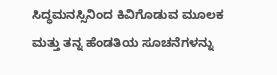ಸಿದ್ಧಮನಸ್ಸಿನಿಂದ ಕಿವಿಗೊಡುವ ಮೂಲಕ ಮತ್ತು ತನ್ನ ಹೆಂಡತಿಯ ಸೂಚನೆಗಳನ್ನು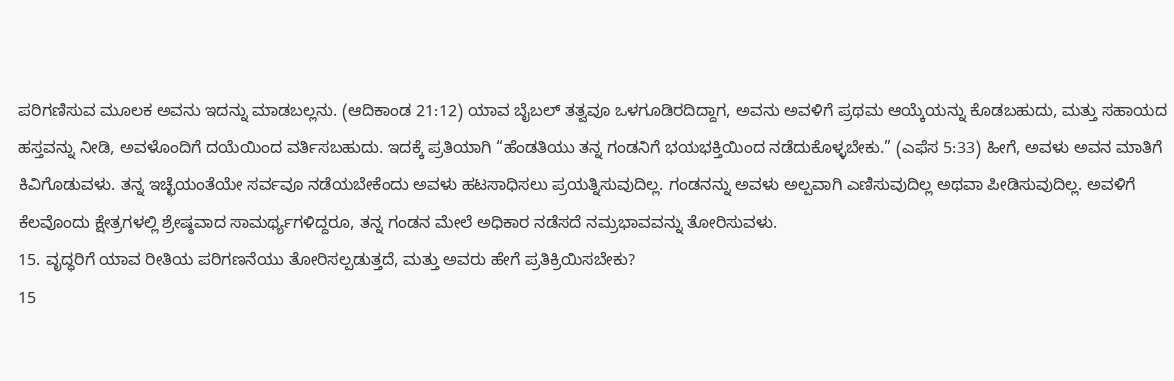ಪರಿಗಣಿಸುವ ಮೂಲಕ ಅವನು ಇದನ್ನು ಮಾಡಬಲ್ಲನು. (ಆದಿಕಾಂಡ 21:12) ಯಾವ ಬೈಬಲ್ ತತ್ವವೂ ಒಳಗೂಡಿರದಿದ್ದಾಗ, ಅವನು ಅವಳಿಗೆ ಪ್ರಥಮ ಆಯ್ಕೆಯನ್ನು ಕೊಡಬಹುದು, ಮತ್ತು ಸಹಾಯದ ಹಸ್ತವನ್ನು ನೀಡಿ, ಅವಳೊಂದಿಗೆ ದಯೆಯಿಂದ ವರ್ತಿಸಬಹುದು. ಇದಕ್ಕೆ ಪ್ರತಿಯಾಗಿ “ಹೆಂಡತಿಯು ತನ್ನ ಗಂಡನಿಗೆ ಭಯಭಕ್ತಿಯಿಂದ ನಡೆದುಕೊಳ್ಳಬೇಕು.” (ಎಫೆಸ 5:33) ಹೀಗೆ, ಅವಳು ಅವನ ಮಾತಿಗೆ ಕಿವಿಗೊಡುವಳು. ತನ್ನ ಇಚ್ಛೆಯಂತೆಯೇ ಸರ್ವವೂ ನಡೆಯಬೇಕೆಂದು ಅವಳು ಹಟಸಾಧಿಸಲು ಪ್ರಯತ್ನಿಸುವುದಿಲ್ಲ. ಗಂಡನನ್ನು ಅವಳು ಅಲ್ಪವಾಗಿ ಎಣಿಸುವುದಿಲ್ಲ ಅಥವಾ ಪೀಡಿಸುವುದಿಲ್ಲ. ಅವಳಿಗೆ ಕೆಲವೊಂದು ಕ್ಷೇತ್ರಗಳಲ್ಲಿ ಶ್ರೇಷ್ಠವಾದ ಸಾಮರ್ಥ್ಯಗಳಿದ್ದರೂ, ತನ್ನ ಗಂಡನ ಮೇಲೆ ಅಧಿಕಾರ ನಡೆಸದೆ ನಮ್ರಭಾವವನ್ನು ತೋರಿಸುವಳು.
15. ವೃದ್ಧರಿಗೆ ಯಾವ ರೀತಿಯ ಪರಿಗಣನೆಯು ತೋರಿಸಲ್ಪಡುತ್ತದೆ, ಮತ್ತು ಅವರು ಹೇಗೆ ಪ್ರತಿಕ್ರಿಯಿಸಬೇಕು?
15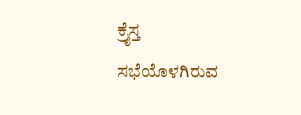ಕ್ರೈಸ್ತ ಸಭೆಯೊಳಗಿರುವ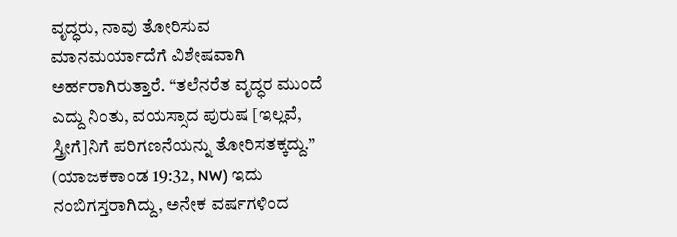ವೃದ್ಧರು, ನಾವು ತೋರಿಸುವ ಮಾನಮರ್ಯಾದೆಗೆ ವಿಶೇಷವಾಗಿ ಅರ್ಹರಾಗಿರುತ್ತಾರೆ. “ತಲೆನರೆತ ವೃದ್ಧರ ಮುಂದೆ ಎದ್ದು ನಿಂತು, ವಯಸ್ಸಾದ ಪುರುಷ [ಇಲ್ಲವೆ, ಸ್ತ್ರೀಗೆ]ನಿಗೆ ಪರಿಗಣನೆಯನ್ನು ತೋರಿಸತಕ್ಕದ್ದು.” (ಯಾಜಕಕಾಂಡ 19:32, NW) ಇದು ನಂಬಿಗಸ್ತರಾಗಿದ್ದು, ಅನೇಕ ವರ್ಷಗಳಿಂದ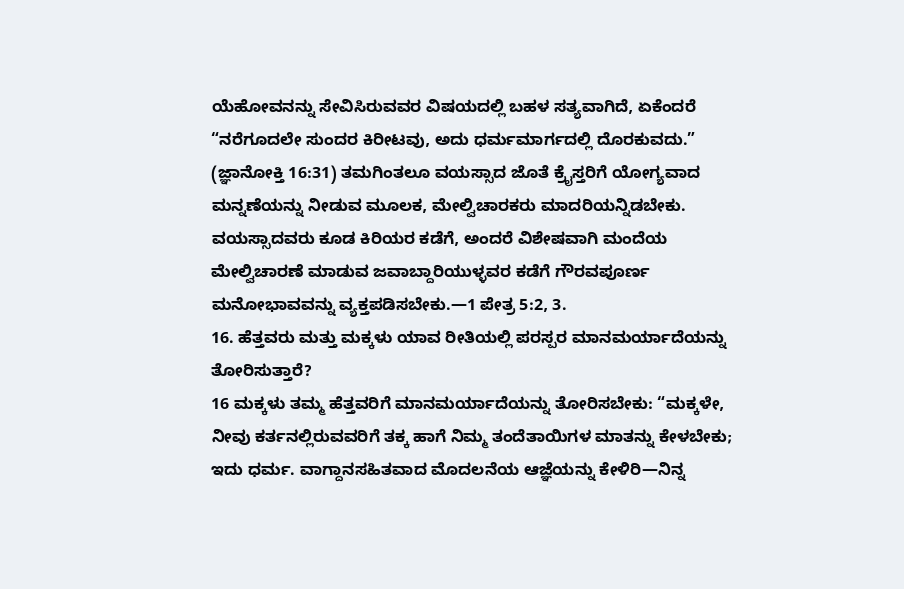ಯೆಹೋವನನ್ನು ಸೇವಿಸಿರುವವರ ವಿಷಯದಲ್ಲಿ ಬಹಳ ಸತ್ಯವಾಗಿದೆ, ಏಕೆಂದರೆ “ನರೆಗೂದಲೇ ಸುಂದರ ಕಿರೀಟವು, ಅದು ಧರ್ಮಮಾರ್ಗದಲ್ಲಿ ದೊರಕುವದು.” (ಜ್ಞಾನೋಕ್ತಿ 16:31) ತಮಗಿಂತಲೂ ವಯಸ್ಸಾದ ಜೊತೆ ಕ್ರೈಸ್ತರಿಗೆ ಯೋಗ್ಯವಾದ ಮನ್ನಣೆಯನ್ನು ನೀಡುವ ಮೂಲಕ, ಮೇಲ್ವಿಚಾರಕರು ಮಾದರಿಯನ್ನಿಡಬೇಕು. ವಯಸ್ಸಾದವರು ಕೂಡ ಕಿರಿಯರ ಕಡೆಗೆ, ಅಂದರೆ ವಿಶೇಷವಾಗಿ ಮಂದೆಯ ಮೇಲ್ವಿಚಾರಣೆ ಮಾಡುವ ಜವಾಬ್ದಾರಿಯುಳ್ಳವರ ಕಡೆಗೆ ಗೌರವಪೂರ್ಣ ಮನೋಭಾವವನ್ನು ವ್ಯಕ್ತಪಡಿಸಬೇಕು.—1 ಪೇತ್ರ 5:2, 3.
16. ಹೆತ್ತವರು ಮತ್ತು ಮಕ್ಕಳು ಯಾವ ರೀತಿಯಲ್ಲಿ ಪರಸ್ಪರ ಮಾನಮರ್ಯಾದೆಯನ್ನು ತೋರಿಸುತ್ತಾರೆ?
16 ಮಕ್ಕಳು ತಮ್ಮ ಹೆತ್ತವರಿಗೆ ಮಾನಮರ್ಯಾದೆಯನ್ನು ತೋರಿಸಬೇಕು: “ಮಕ್ಕಳೇ, ನೀವು ಕರ್ತನಲ್ಲಿರುವವರಿಗೆ ತಕ್ಕ ಹಾಗೆ ನಿಮ್ಮ ತಂದೆತಾಯಿಗಳ ಮಾತನ್ನು ಕೇಳಬೇಕು; ಇದು ಧರ್ಮ. ವಾಗ್ದಾನಸಹಿತವಾದ ಮೊದಲನೆಯ ಆಜ್ಞೆಯನ್ನು ಕೇಳಿರಿ—ನಿನ್ನ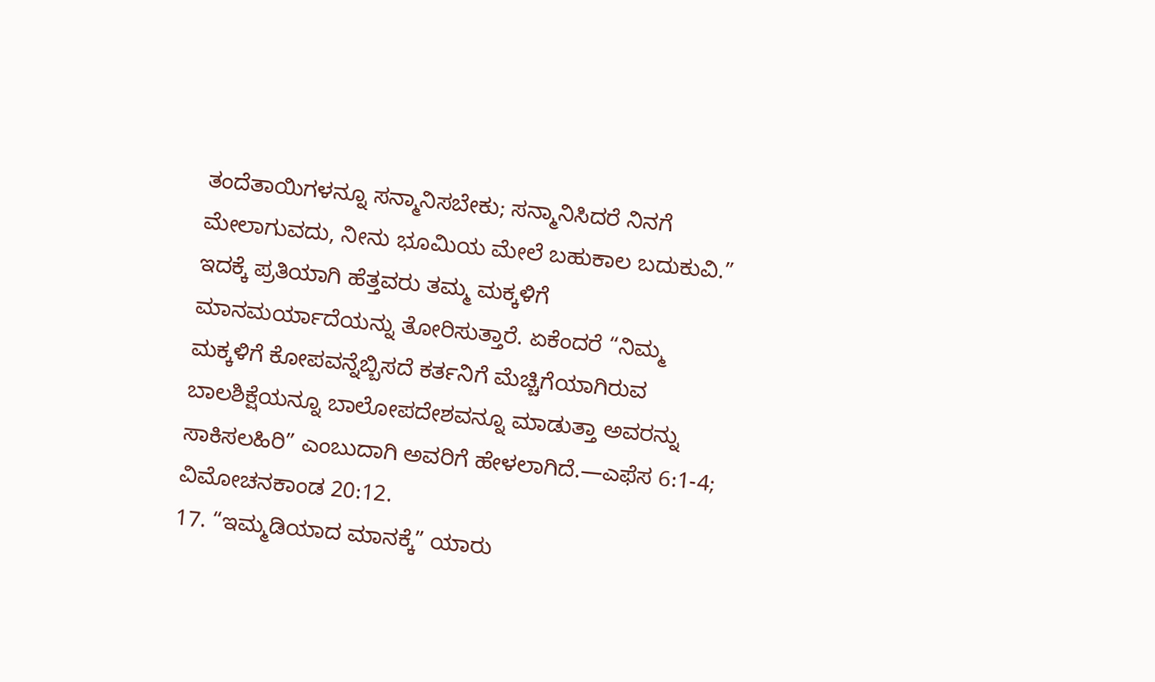ತಂದೆತಾಯಿಗಳನ್ನೂ ಸನ್ಮಾನಿಸಬೇಕು; ಸನ್ಮಾನಿಸಿದರೆ ನಿನಗೆ ಮೇಲಾಗುವದು, ನೀನು ಭೂಮಿಯ ಮೇಲೆ ಬಹುಕಾಲ ಬದುಕುವಿ.” ಇದಕ್ಕೆ ಪ್ರತಿಯಾಗಿ ಹೆತ್ತವರು ತಮ್ಮ ಮಕ್ಕಳಿಗೆ ಮಾನಮರ್ಯಾದೆಯನ್ನು ತೋರಿಸುತ್ತಾರೆ. ಏಕೆಂದರೆ “ನಿಮ್ಮ ಮಕ್ಕಳಿಗೆ ಕೋಪವನ್ನೆಬ್ಬಿಸದೆ ಕರ್ತನಿಗೆ ಮೆಚ್ಚಿಗೆಯಾಗಿರುವ ಬಾಲಶಿಕ್ಷೆಯನ್ನೂ ಬಾಲೋಪದೇಶವನ್ನೂ ಮಾಡುತ್ತಾ ಅವರನ್ನು ಸಾಕಿಸಲಹಿರಿ” ಎಂಬುದಾಗಿ ಅವರಿಗೆ ಹೇಳಲಾಗಿದೆ.—ಎಫೆಸ 6:1-4; ವಿಮೋಚನಕಾಂಡ 20:12.
17. “ಇಮ್ಮಡಿಯಾದ ಮಾನಕ್ಕೆ” ಯಾರು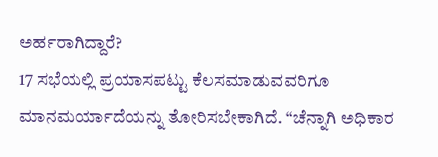ಅರ್ಹರಾಗಿದ್ದಾರೆ?
17 ಸಭೆಯಲ್ಲಿ ಪ್ರಯಾಸಪಟ್ಟು ಕೆಲಸಮಾಡುವವರಿಗೂ ಮಾನಮರ್ಯಾದೆಯನ್ನು ತೋರಿಸಬೇಕಾಗಿದೆ. “ಚೆನ್ನಾಗಿ ಅಧಿಕಾರ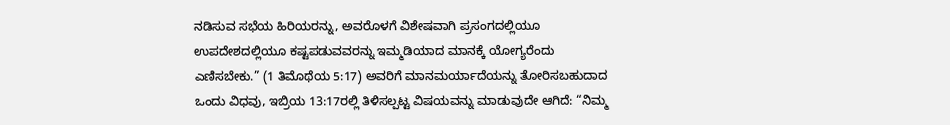ನಡಿಸುವ ಸಭೆಯ ಹಿರಿಯರನ್ನು, ಅವರೊಳಗೆ ವಿಶೇಷವಾಗಿ ಪ್ರಸಂಗದಲ್ಲಿಯೂ ಉಪದೇಶದಲ್ಲಿಯೂ ಕಷ್ಟಪಡುವವರನ್ನು ಇಮ್ಮಡಿಯಾದ ಮಾನಕ್ಕೆ ಯೋಗ್ಯರೆಂದು ಎಣಿಸಬೇಕು.” (1 ತಿಮೊಥೆಯ 5:17) ಅವರಿಗೆ ಮಾನಮರ್ಯಾದೆಯನ್ನು ತೋರಿಸಬಹುದಾದ ಒಂದು ವಿಧವು, ಇಬ್ರಿಯ 13:17ರಲ್ಲಿ ತಿಳಿಸಲ್ಪಟ್ಟ ವಿಷಯವನ್ನು ಮಾಡುವುದೇ ಆಗಿದೆ: “ನಿಮ್ಮ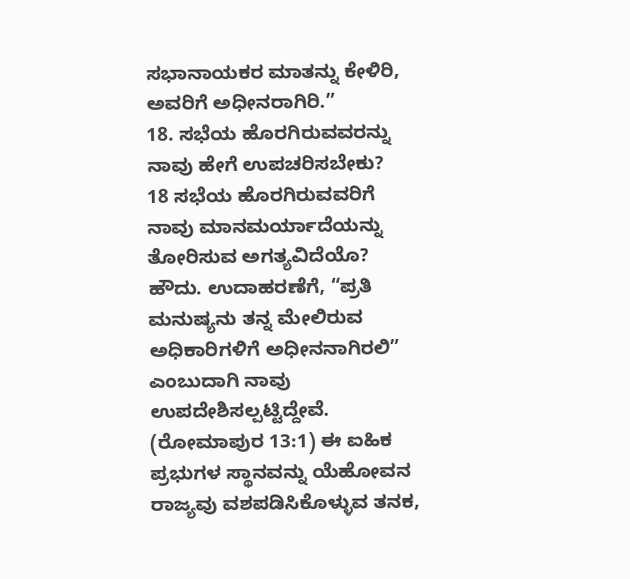ಸಭಾನಾಯಕರ ಮಾತನ್ನು ಕೇಳಿರಿ, ಅವರಿಗೆ ಅಧೀನರಾಗಿರಿ.”
18. ಸಭೆಯ ಹೊರಗಿರುವವರನ್ನು ನಾವು ಹೇಗೆ ಉಪಚರಿಸಬೇಕು?
18 ಸಭೆಯ ಹೊರಗಿರುವವರಿಗೆ ನಾವು ಮಾನಮರ್ಯಾದೆಯನ್ನು ತೋರಿಸುವ ಅಗತ್ಯವಿದೆಯೊ? ಹೌದು. ಉದಾಹರಣೆಗೆ, “ಪ್ರತಿ ಮನುಷ್ಯನು ತನ್ನ ಮೇಲಿರುವ ಅಧಿಕಾರಿಗಳಿಗೆ ಅಧೀನನಾಗಿರಲಿ” ಎಂಬುದಾಗಿ ನಾವು ಉಪದೇಶಿಸಲ್ಪಟ್ಟಿದ್ದೇವೆ. (ರೋಮಾಪುರ 13:1) ಈ ಐಹಿಕ ಪ್ರಭುಗಳ ಸ್ಥಾನವನ್ನು ಯೆಹೋವನ ರಾಜ್ಯವು ವಶಪಡಿಸಿಕೊಳ್ಳುವ ತನಕ,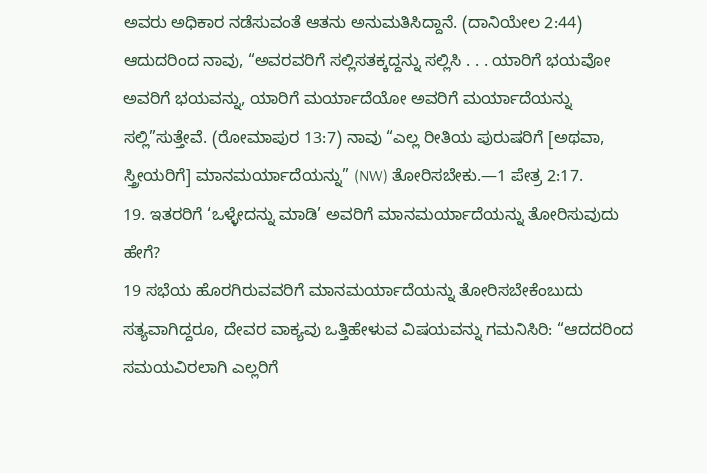ಅವರು ಅಧಿಕಾರ ನಡೆಸುವಂತೆ ಆತನು ಅನುಮತಿಸಿದ್ದಾನೆ. (ದಾನಿಯೇಲ 2:44) ಆದುದರಿಂದ ನಾವು, “ಅವರವರಿಗೆ ಸಲ್ಲಿಸತಕ್ಕದ್ದನ್ನು ಸಲ್ಲಿಸಿ . . . ಯಾರಿಗೆ ಭಯವೋ ಅವರಿಗೆ ಭಯವನ್ನು, ಯಾರಿಗೆ ಮರ್ಯಾದೆಯೋ ಅವರಿಗೆ ಮರ್ಯಾದೆಯನ್ನು ಸಲ್ಲಿ”ಸುತ್ತೇವೆ. (ರೋಮಾಪುರ 13:7) ನಾವು “ಎಲ್ಲ ರೀತಿಯ ಪುರುಷರಿಗೆ [ಅಥವಾ, ಸ್ತ್ರೀಯರಿಗೆ] ಮಾನಮರ್ಯಾದೆಯನ್ನು” (NW) ತೋರಿಸಬೇಕು.—1 ಪೇತ್ರ 2:17.
19. ಇತರರಿಗೆ ‘ಒಳ್ಳೇದನ್ನು ಮಾಡಿ’ ಅವರಿಗೆ ಮಾನಮರ್ಯಾದೆಯನ್ನು ತೋರಿಸುವುದು ಹೇಗೆ?
19 ಸಭೆಯ ಹೊರಗಿರುವವರಿಗೆ ಮಾನಮರ್ಯಾದೆಯನ್ನು ತೋರಿಸಬೇಕೆಂಬುದು ಸತ್ಯವಾಗಿದ್ದರೂ, ದೇವರ ವಾಕ್ಯವು ಒತ್ತಿಹೇಳುವ ವಿಷಯವನ್ನು ಗಮನಿಸಿರಿ: “ಆದದರಿಂದ ಸಮಯವಿರಲಾಗಿ ಎಲ್ಲರಿಗೆ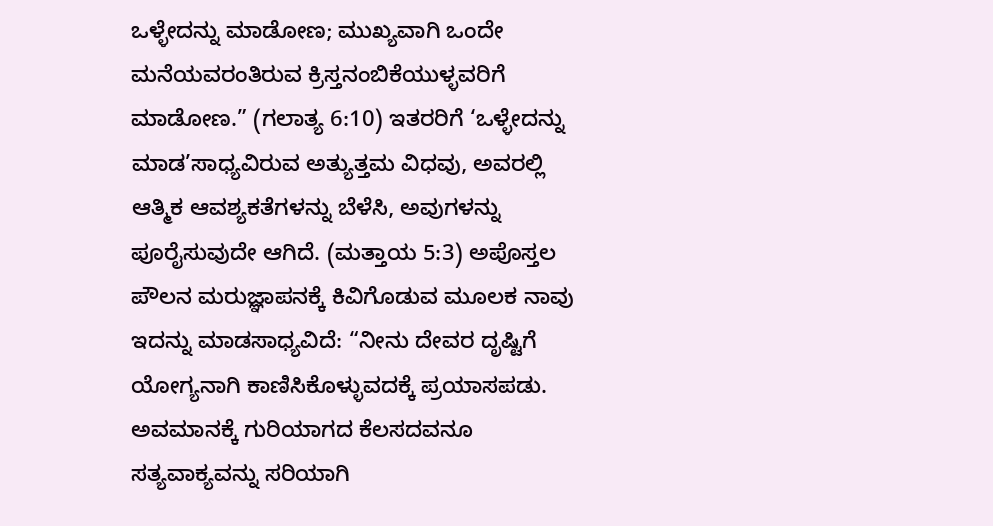ಒಳ್ಳೇದನ್ನು ಮಾಡೋಣ; ಮುಖ್ಯವಾಗಿ ಒಂದೇ ಮನೆಯವರಂತಿರುವ ಕ್ರಿಸ್ತನಂಬಿಕೆಯುಳ್ಳವರಿಗೆ ಮಾಡೋಣ.” (ಗಲಾತ್ಯ 6:10) ಇತರರಿಗೆ ‘ಒಳ್ಳೇದನ್ನು ಮಾಡ’ಸಾಧ್ಯವಿರುವ ಅತ್ಯುತ್ತಮ ವಿಧವು, ಅವರಲ್ಲಿ ಆತ್ಮಿಕ ಆವಶ್ಯಕತೆಗಳನ್ನು ಬೆಳೆಸಿ, ಅವುಗಳನ್ನು ಪೂರೈಸುವುದೇ ಆಗಿದೆ. (ಮತ್ತಾಯ 5:3) ಅಪೊಸ್ತಲ ಪೌಲನ ಮರುಜ್ಞಾಪನಕ್ಕೆ ಕಿವಿಗೊಡುವ ಮೂಲಕ ನಾವು ಇದನ್ನು ಮಾಡಸಾಧ್ಯವಿದೆ: “ನೀನು ದೇವರ ದೃಷ್ಟಿಗೆ ಯೋಗ್ಯನಾಗಿ ಕಾಣಿಸಿಕೊಳ್ಳುವದಕ್ಕೆ ಪ್ರಯಾಸಪಡು. ಅವಮಾನಕ್ಕೆ ಗುರಿಯಾಗದ ಕೆಲಸದವನೂ ಸತ್ಯವಾಕ್ಯವನ್ನು ಸರಿಯಾಗಿ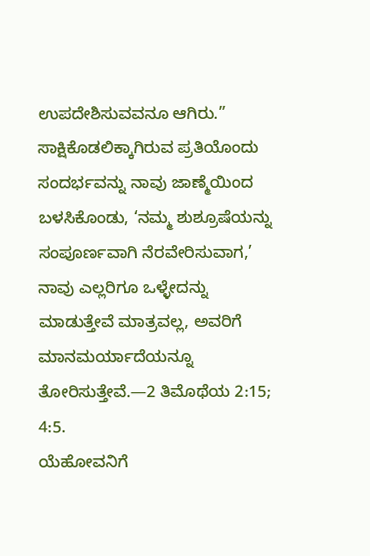ಉಪದೇಶಿಸುವವನೂ ಆಗಿರು.” ಸಾಕ್ಷಿಕೊಡಲಿಕ್ಕಾಗಿರುವ ಪ್ರತಿಯೊಂದು ಸಂದರ್ಭವನ್ನು ನಾವು ಜಾಣ್ಮೆಯಿಂದ ಬಳಸಿಕೊಂಡು, ‘ನಮ್ಮ ಶುಶ್ರೂಷೆಯನ್ನು ಸಂಪೂರ್ಣವಾಗಿ ನೆರವೇರಿಸುವಾಗ,’ ನಾವು ಎಲ್ಲರಿಗೂ ಒಳ್ಳೇದನ್ನು ಮಾಡುತ್ತೇವೆ ಮಾತ್ರವಲ್ಲ, ಅವರಿಗೆ ಮಾನಮರ್ಯಾದೆಯನ್ನೂ ತೋರಿಸುತ್ತೇವೆ.—2 ತಿಮೊಥೆಯ 2:15; 4:5.
ಯೆಹೋವನಿಗೆ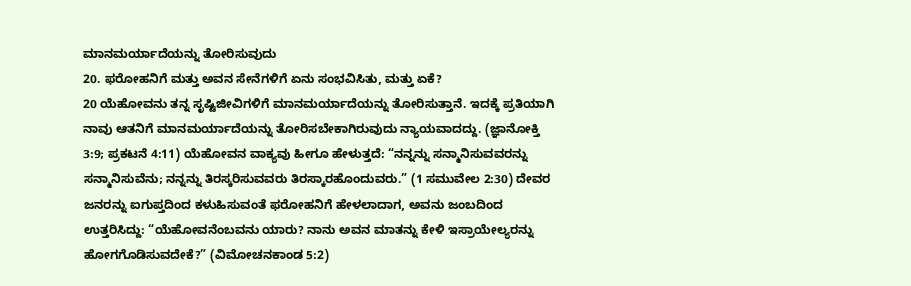ಮಾನಮರ್ಯಾದೆಯನ್ನು ತೋರಿಸುವುದು
20. ಫರೋಹನಿಗೆ ಮತ್ತು ಅವನ ಸೇನೆಗಳಿಗೆ ಏನು ಸಂಭವಿಸಿತು, ಮತ್ತು ಏಕೆ?
20 ಯೆಹೋವನು ತನ್ನ ಸೃಷ್ಟಿಜೀವಿಗಳಿಗೆ ಮಾನಮರ್ಯಾದೆಯನ್ನು ತೋರಿಸುತ್ತಾನೆ. ಇದಕ್ಕೆ ಪ್ರತಿಯಾಗಿ ನಾವು ಆತನಿಗೆ ಮಾನಮರ್ಯಾದೆಯನ್ನು ತೋರಿಸಬೇಕಾಗಿರುವುದು ನ್ಯಾಯವಾದದ್ದು. (ಜ್ಞಾನೋಕ್ತಿ 3:9; ಪ್ರಕಟನೆ 4:11) ಯೆಹೋವನ ವಾಕ್ಯವು ಹೀಗೂ ಹೇಳುತ್ತದೆ: “ನನ್ನನ್ನು ಸನ್ಮಾನಿಸುವವರನ್ನು ಸನ್ಮಾನಿಸುವೆನು; ನನ್ನನ್ನು ತಿರಸ್ಕರಿಸುವವರು ತಿರಸ್ಕಾರಹೊಂದುವರು.” (1 ಸಮುವೇಲ 2:30) ದೇವರ ಜನರನ್ನು ಐಗುಪ್ತದಿಂದ ಕಳುಹಿಸುವಂತೆ ಫರೋಹನಿಗೆ ಹೇಳಲಾದಾಗ, ಅವನು ಜಂಬದಿಂದ ಉತ್ತರಿಸಿದ್ದು: “ಯೆಹೋವನೆಂಬವನು ಯಾರು? ನಾನು ಅವನ ಮಾತನ್ನು ಕೇಳಿ ಇಸ್ರಾಯೇಲ್ಯರನ್ನು ಹೋಗಗೊಡಿಸುವದೇಕೆ?” (ವಿಮೋಚನಕಾಂಡ 5:2)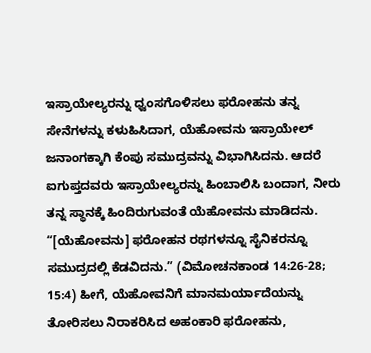ಇಸ್ರಾಯೇಲ್ಯರನ್ನು ಧ್ವಂಸಗೊಳಿಸಲು ಫರೋಹನು ತನ್ನ ಸೇನೆಗಳನ್ನು ಕಳುಹಿಸಿದಾಗ, ಯೆಹೋವನು ಇಸ್ರಾಯೇಲ್ ಜನಾಂಗಕ್ಕಾಗಿ ಕೆಂಪು ಸಮುದ್ರವನ್ನು ವಿಭಾಗಿಸಿದನು. ಆದರೆ ಐಗುಪ್ತದವರು ಇಸ್ರಾಯೇಲ್ಯರನ್ನು ಹಿಂಬಾಲಿಸಿ ಬಂದಾಗ, ನೀರು ತನ್ನ ಸ್ಥಾನಕ್ಕೆ ಹಿಂದಿರುಗುವಂತೆ ಯೆಹೋವನು ಮಾಡಿದನು. “[ಯೆಹೋವನು] ಫರೋಹನ ರಥಗಳನ್ನೂ ಸೈನಿಕರನ್ನೂ ಸಮುದ್ರದಲ್ಲಿ ಕೆಡವಿದನು.” (ವಿಮೋಚನಕಾಂಡ 14:26-28; 15:4) ಹೀಗೆ, ಯೆಹೋವನಿಗೆ ಮಾನಮರ್ಯಾದೆಯನ್ನು ತೋರಿಸಲು ನಿರಾಕರಿಸಿದ ಅಹಂಕಾರಿ ಫರೋಹನು,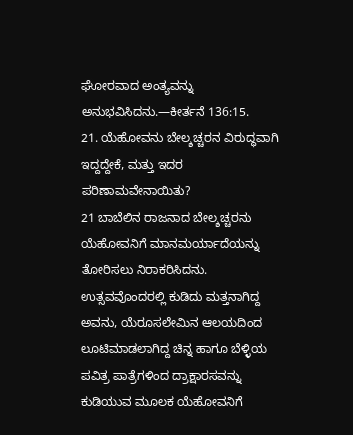ಘೋರವಾದ ಅಂತ್ಯವನ್ನು ಅನುಭವಿಸಿದನು.—ಕೀರ್ತನೆ 136:15.
21. ಯೆಹೋವನು ಬೇಲ್ಶಚ್ಚರನ ವಿರುದ್ಧವಾಗಿ ಇದ್ದದ್ದೇಕೆ, ಮತ್ತು ಇದರ ಪರಿಣಾಮವೇನಾಯಿತು?
21 ಬಾಬೆಲಿನ ರಾಜನಾದ ಬೇಲ್ಶಚ್ಚರನು ಯೆಹೋವನಿಗೆ ಮಾನಮರ್ಯಾದೆಯನ್ನು ತೋರಿಸಲು ನಿರಾಕರಿಸಿದನು. ಉತ್ಸವವೊಂದರಲ್ಲಿ ಕುಡಿದು ಮತ್ತನಾಗಿದ್ದ ಅವನು, ಯೆರೂಸಲೇಮಿನ ಆಲಯದಿಂದ ಲೂಟಿಮಾಡಲಾಗಿದ್ದ ಚಿನ್ನ ಹಾಗೂ ಬೆಳ್ಳಿಯ ಪವಿತ್ರ ಪಾತ್ರೆಗಳಿಂದ ದ್ರಾಕ್ಷಾರಸವನ್ನು ಕುಡಿಯುವ ಮೂಲಕ ಯೆಹೋವನಿಗೆ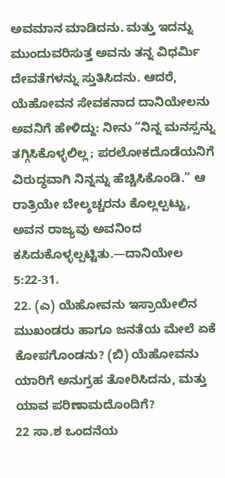ಅವಮಾನ ಮಾಡಿದನು. ಮತ್ತು ಇದನ್ನು ಮುಂದುವರಿಸುತ್ತ ಅವನು ತನ್ನ ವಿಧರ್ಮಿ ದೇವತೆಗಳನ್ನು ಸ್ತುತಿಸಿದನು. ಆದರೆ, ಯೆಹೋವನ ಸೇವಕನಾದ ದಾನಿಯೇಲನು ಅವನಿಗೆ ಹೇಳಿದ್ದು: ನೀನು “ನಿನ್ನ ಮನಸ್ಸನ್ನು ತಗ್ಗಿಸಿಕೊಳ್ಳಲಿಲ್ಲ; ಪರಲೋಕದೊಡೆಯನಿಗೆ ವಿರುದ್ಧವಾಗಿ ನಿನ್ನನ್ನು ಹೆಚ್ಚಿಸಿಕೊಂಡಿ.” ಆ ರಾತ್ರಿಯೇ ಬೇಲ್ಶಚ್ಚರನು ಕೊಲ್ಲಲ್ಪಟ್ಟು, ಅವನ ರಾಜ್ಯವು ಅವನಿಂದ ಕಸಿದುಕೊಳ್ಳಲ್ಪಟ್ಟಿತು.—ದಾನಿಯೇಲ 5:22-31.
22. (ಎ) ಯೆಹೋವನು ಇಸ್ರಾಯೇಲಿನ ಮುಖಂಡರು ಹಾಗೂ ಜನತೆಯ ಮೇಲೆ ಏಕೆ ಕೋಪಗೊಂಡನು? (ಬಿ) ಯೆಹೋವನು ಯಾರಿಗೆ ಅನುಗ್ರಹ ತೋರಿಸಿದನು, ಮತ್ತು ಯಾವ ಪರಿಣಾಮದೊಂದಿಗೆ?
22 ಸಾ.ಶ ಒಂದನೆಯ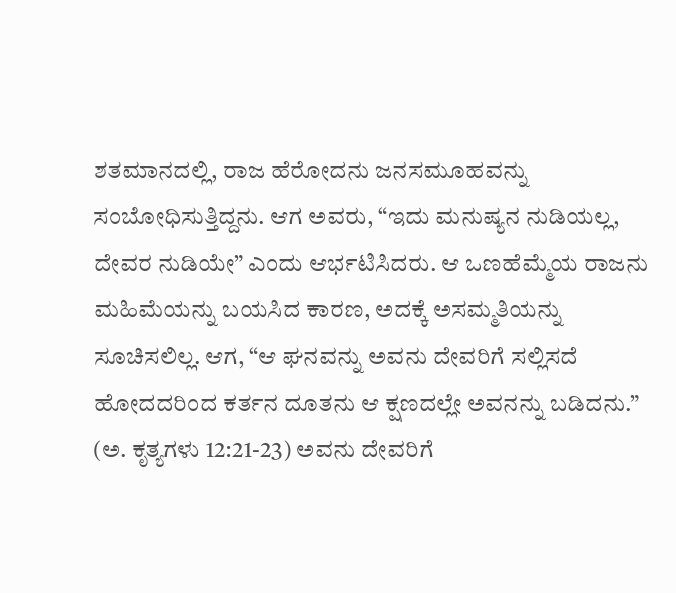ಶತಮಾನದಲ್ಲಿ, ರಾಜ ಹೆರೋದನು ಜನಸಮೂಹವನ್ನು ಸಂಬೋಧಿಸುತ್ತಿದ್ದನು. ಆಗ ಅವರು, “ಇದು ಮನುಷ್ಯನ ನುಡಿಯಲ್ಲ, ದೇವರ ನುಡಿಯೇ” ಎಂದು ಆರ್ಭಟಿಸಿದರು. ಆ ಒಣಹೆಮ್ಮೆಯ ರಾಜನು ಮಹಿಮೆಯನ್ನು ಬಯಸಿದ ಕಾರಣ, ಅದಕ್ಕೆ ಅಸಮ್ಮತಿಯನ್ನು ಸೂಚಿಸಲಿಲ್ಲ. ಆಗ, “ಆ ಘನವನ್ನು ಅವನು ದೇವರಿಗೆ ಸಲ್ಲಿಸದೆ ಹೋದದರಿಂದ ಕರ್ತನ ದೂತನು ಆ ಕ್ಷಣದಲ್ಲೇ ಅವನನ್ನು ಬಡಿದನು.” (ಅ. ಕೃತ್ಯಗಳು 12:21-23) ಅವನು ದೇವರಿಗೆ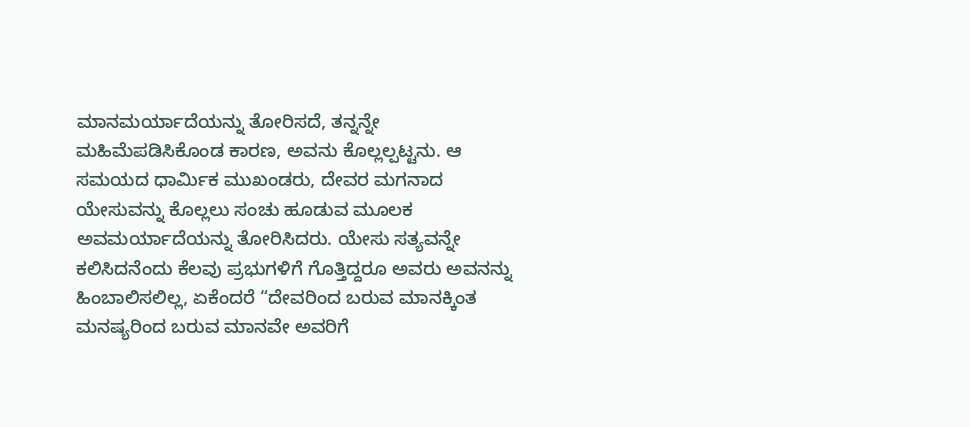ಮಾನಮರ್ಯಾದೆಯನ್ನು ತೋರಿಸದೆ, ತನ್ನನ್ನೇ ಮಹಿಮೆಪಡಿಸಿಕೊಂಡ ಕಾರಣ, ಅವನು ಕೊಲ್ಲಲ್ಪಟ್ಟನು. ಆ ಸಮಯದ ಧಾರ್ಮಿಕ ಮುಖಂಡರು, ದೇವರ ಮಗನಾದ ಯೇಸುವನ್ನು ಕೊಲ್ಲಲು ಸಂಚು ಹೂಡುವ ಮೂಲಕ ಅವಮರ್ಯಾದೆಯನ್ನು ತೋರಿಸಿದರು. ಯೇಸು ಸತ್ಯವನ್ನೇ ಕಲಿಸಿದನೆಂದು ಕೆಲವು ಪ್ರಭುಗಳಿಗೆ ಗೊತ್ತಿದ್ದರೂ ಅವರು ಅವನನ್ನು ಹಿಂಬಾಲಿಸಲಿಲ್ಲ, ಏಕೆಂದರೆ “ದೇವರಿಂದ ಬರುವ ಮಾನಕ್ಕಿಂತ ಮನಷ್ಯರಿಂದ ಬರುವ ಮಾನವೇ ಅವರಿಗೆ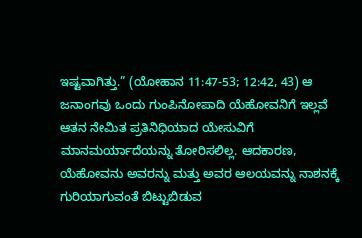ಇಷ್ಟವಾಗಿತ್ತು.” (ಯೋಹಾನ 11:47-53; 12:42, 43) ಆ ಜನಾಂಗವು ಒಂದು ಗುಂಪಿನೋಪಾದಿ ಯೆಹೋವನಿಗೆ ಇಲ್ಲವೆ ಆತನ ನೇಮಿತ ಪ್ರತಿನಿಧಿಯಾದ ಯೇಸುವಿಗೆ ಮಾನಮರ್ಯಾದೆಯನ್ನು ತೋರಿಸಲಿಲ್ಲ. ಆದಕಾರಣ, ಯೆಹೋವನು ಅವರನ್ನು ಮತ್ತು ಅವರ ಆಲಯವನ್ನು ನಾಶನಕ್ಕೆ ಗುರಿಯಾಗುವಂತೆ ಬಿಟ್ಟುಬಿಡುವ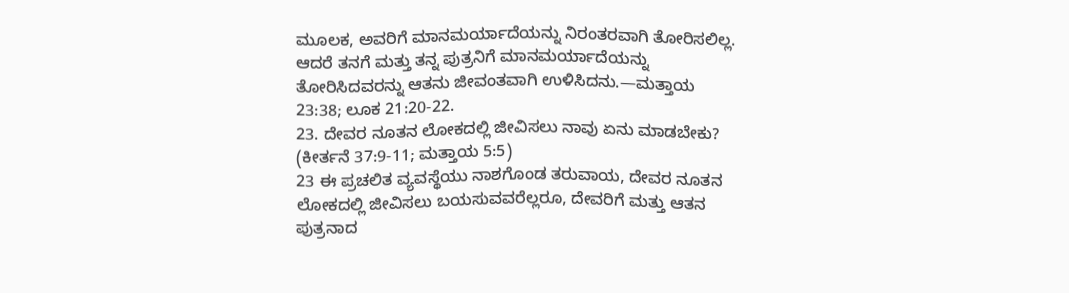ಮೂಲಕ, ಅವರಿಗೆ ಮಾನಮರ್ಯಾದೆಯನ್ನು ನಿರಂತರವಾಗಿ ತೋರಿಸಲಿಲ್ಲ. ಆದರೆ ತನಗೆ ಮತ್ತು ತನ್ನ ಪುತ್ರನಿಗೆ ಮಾನಮರ್ಯಾದೆಯನ್ನು ತೋರಿಸಿದವರನ್ನು ಆತನು ಜೀವಂತವಾಗಿ ಉಳಿಸಿದನು.—ಮತ್ತಾಯ 23:38; ಲೂಕ 21:20-22.
23. ದೇವರ ನೂತನ ಲೋಕದಲ್ಲಿ ಜೀವಿಸಲು ನಾವು ಏನು ಮಾಡಬೇಕು? (ಕೀರ್ತನೆ 37:9-11; ಮತ್ತಾಯ 5:5)
23 ಈ ಪ್ರಚಲಿತ ವ್ಯವಸ್ಥೆಯು ನಾಶಗೊಂಡ ತರುವಾಯ, ದೇವರ ನೂತನ ಲೋಕದಲ್ಲಿ ಜೀವಿಸಲು ಬಯಸುವವರೆಲ್ಲರೂ, ದೇವರಿಗೆ ಮತ್ತು ಆತನ ಪುತ್ರನಾದ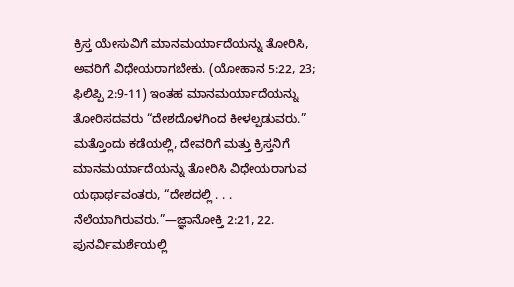ಕ್ರಿಸ್ತ ಯೇಸುವಿಗೆ ಮಾನಮರ್ಯಾದೆಯನ್ನು ತೋರಿಸಿ, ಅವರಿಗೆ ವಿಧೇಯರಾಗಬೇಕು. (ಯೋಹಾನ 5:22, 23; ಫಿಲಿಪ್ಪಿ 2:9-11) ಇಂತಹ ಮಾನಮರ್ಯಾದೆಯನ್ನು ತೋರಿಸದವರು “ದೇಶದೊಳಗಿಂದ ಕೀಳಲ್ಪಡುವರು.” ಮತ್ತೊಂದು ಕಡೆಯಲ್ಲಿ, ದೇವರಿಗೆ ಮತ್ತು ಕ್ರಿಸ್ತನಿಗೆ ಮಾನಮರ್ಯಾದೆಯನ್ನು ತೋರಿಸಿ ವಿಧೇಯರಾಗುವ ಯಥಾರ್ಥವಂತರು, “ದೇಶದಲ್ಲಿ . . . ನೆಲೆಯಾಗಿರುವರು.”—ಜ್ಞಾನೋಕ್ತಿ 2:21, 22.
ಪುನರ್ವಿಮರ್ಶೆಯಲ್ಲಿ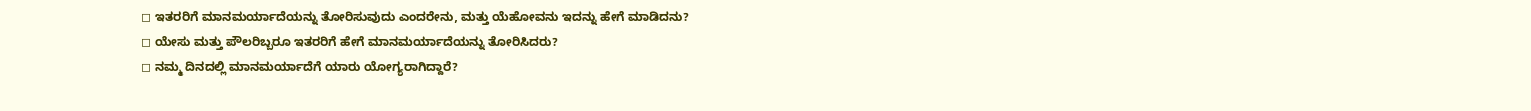◻ ಇತರರಿಗೆ ಮಾನಮರ್ಯಾದೆಯನ್ನು ತೋರಿಸುವುದು ಎಂದರೇನು, ಮತ್ತು ಯೆಹೋವನು ಇದನ್ನು ಹೇಗೆ ಮಾಡಿದನು?
◻ ಯೇಸು ಮತ್ತು ಪೌಲರಿಬ್ಬರೂ ಇತರರಿಗೆ ಹೇಗೆ ಮಾನಮರ್ಯಾದೆಯನ್ನು ತೋರಿಸಿದರು?
◻ ನಮ್ಮ ದಿನದಲ್ಲಿ ಮಾನಮರ್ಯಾದೆಗೆ ಯಾರು ಯೋಗ್ಯರಾಗಿದ್ದಾರೆ?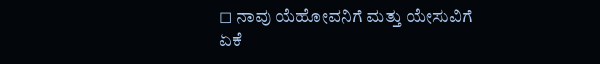◻ ನಾವು ಯೆಹೋವನಿಗೆ ಮತ್ತು ಯೇಸುವಿಗೆ ಏಕೆ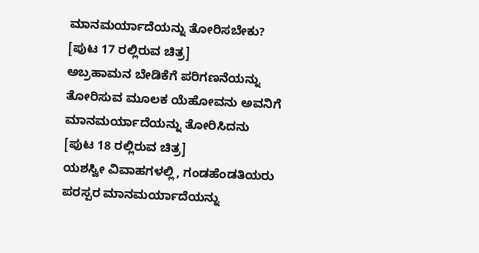ಮಾನಮರ್ಯಾದೆಯನ್ನು ತೋರಿಸಬೇಕು?
[ಪುಟ 17 ರಲ್ಲಿರುವ ಚಿತ್ರ]
ಅಬ್ರಹಾಮನ ಬೇಡಿಕೆಗೆ ಪರಿಗಣನೆಯನ್ನು ತೋರಿಸುವ ಮೂಲಕ ಯೆಹೋವನು ಅವನಿಗೆ ಮಾನಮರ್ಯಾದೆಯನ್ನು ತೋರಿಸಿದನು
[ಪುಟ 18 ರಲ್ಲಿರುವ ಚಿತ್ರ]
ಯಶಸ್ವೀ ವಿವಾಹಗಳಲ್ಲಿ, ಗಂಡಹೆಂಡತಿಯರು ಪರಸ್ಪರ ಮಾನಮರ್ಯಾದೆಯನ್ನು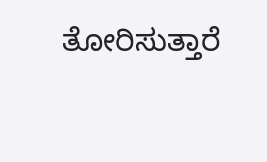ತೋರಿಸುತ್ತಾರೆ